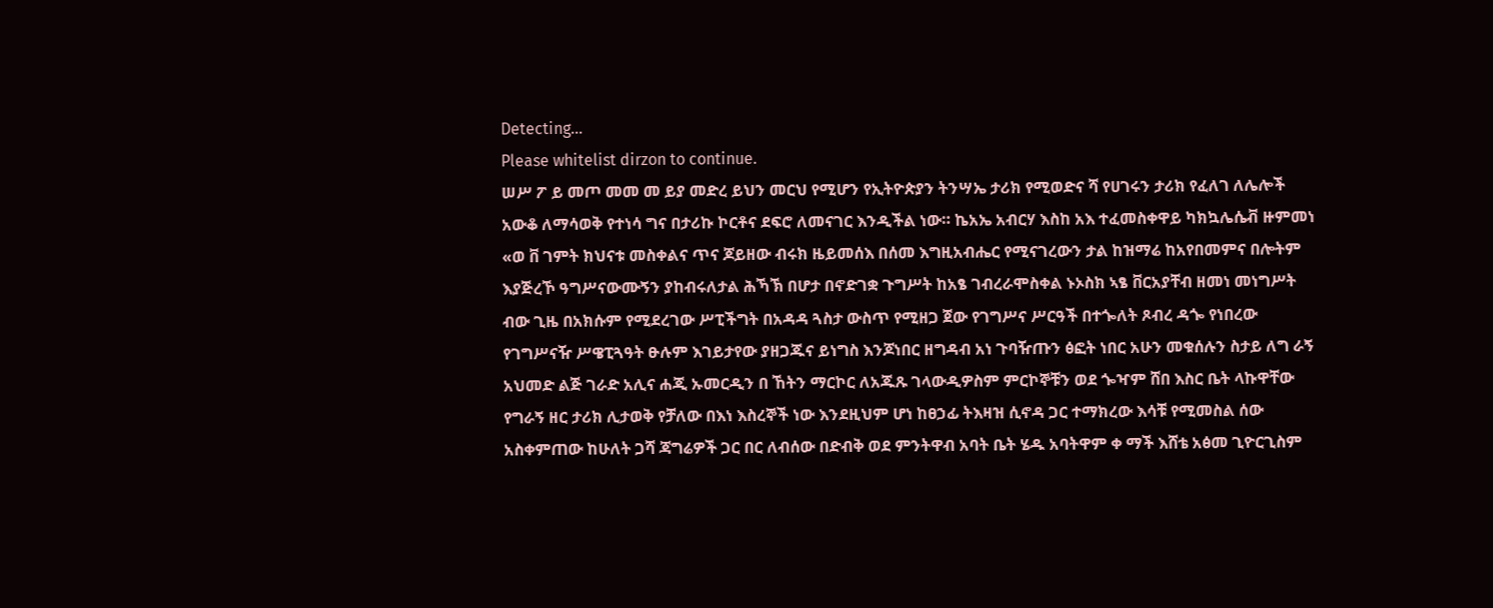Detecting...
Please whitelist dirzon to continue.
ሠሥ ፖ ይ መጦ መመ መ ይያ መድረ ይህን መርህ የሚሆን የኢትዮጵያን ትንሣኤ ታሪክ የሚወድና ሻ የሀገሩን ታሪክ የፈለገ ለሌሎች አውቆ ለማሳወቅ የተነሳ ግና በታሪኩ ኮርቶና ደፍሮ ለመናገር እንዲችል ነው። ኬአኤ አብርሃ እስከ አእ ተፈመስቀዋይ ካክኳሌሴቭ ዙምመነ «ወ ቨ ገምት ክህናቱ መስቀልና ጥና ጆይዘው ብሩክ ዜይመሰእ በሰመ እግዚአብሔር የሚናገረውን ታል ከዝማሬ ከአየበመምና በሎትም እያጅረኾ ዓግሥናውሙኝን ያከብሩለታል ሕኻኽ በሆታ በኖድገቋ ጉግሥት ከአፄ ገብረራሞስቀል ኑኦስክ ኣፄ ቨርአያቸብ ዘመነ መነግሥት ብው ጊዜ በአክሱም የሚደረገው ሥፒችግት በአዳዳ ጓስታ ውስጥ የሚዘጋ ጀው የገግሥና ሥርዓች በተጐለት ጾብረ ዳጐ የነበረው የገግሥናዥ ሥዌፒጓዓት ፁሉም እገይታየው ያዘጋጁና ይነግስ እንጆነበር ዘግዳብ አነ ጉባዥጡን ፅፎት ነበር አሁን መቁሰሉን ስታይ ለግ ራኝ አህመድ ልጅ ገራድ አሊና ሐጂ ኡመርዲን በ ኸትን ማርኮር ለአጁጹ ገላውዲዎስም ምርኮኞቹን ወደ ጐዣም ሸበ እስር ቤት ላኩዋቸው የግራኝ ዘር ታሪክ ሊታወቅ የቻለው በእነ እስረኞች ነው እንደዚህም ሆነ ከፀኃፊ ትእዛዝ ሲኖዳ ጋር ተማክረው እሳቹ የሚመስል ሰው አስቀምጠው ከሁለት ጋሻ ጃግሬዎች ጋር በር ለብሰው በድብቅ ወደ ምንትዋብ አባት ቤት ሄዱ አባትዋም ቀ ማች እሸቴ አፅመ ጊዮርጊስም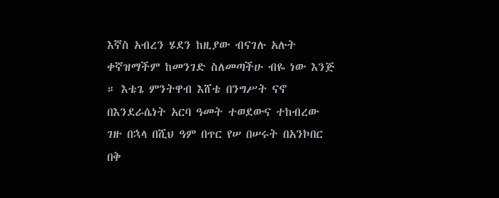እኛስ አብረን ሄደን ከዚያው ብናገሉ አሉት ቀኛዝማችም ከመንገድ ስለመጣችሁ ብዬ ነው እንጅ ። እቴጌ ምንትዋብ እሸቴ በንግሥት ናኖ በእንደራሴነት አርባ ዓመት ተወደውና ተከብረው ገዙ በኋላ በሺህ ዓም በጥር የሠ በሠሩት በአንኮበር በቅ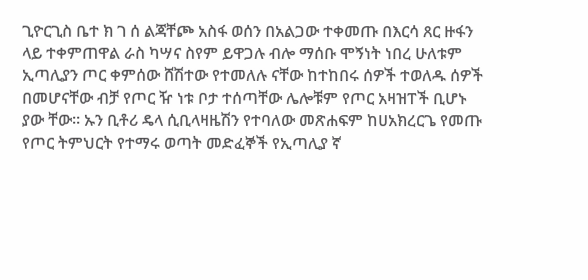ጊዮርጊስ ቤተ ክ ገ ሰ ልጃቸጮ አስፋ ወሰን በአልጋው ተቀመጡ በእርሳ ጸር ዙፋን ላይ ተቀምጠዋል ራስ ካሣና ስየም ይዋጋሉ ብሎ ማሰቡ ሞኝነት ነበረ ሁለቱም ኢጣሊያን ጦር ቀምሰው ሸሽተው የተመለሉ ናቸው ከተከበሩ ሰዎች ተወለዱ ሰዎች በመሆናቸው ብቻ የጦር ዥ ነቱ ቦታ ተሰጣቸው ሌሎቹም የጦር አዛዝፐች ቢሆኑ ያው ቸው። ኡን ቢቶሪ ዴላ ሲቢላዛዜሽን የተባለው መጽሐፍም ከሀአክረርጌ የመጡ የጦር ትምህርት የተማሩ ወጣት መድፈኞች የኢጣሊያ ኛ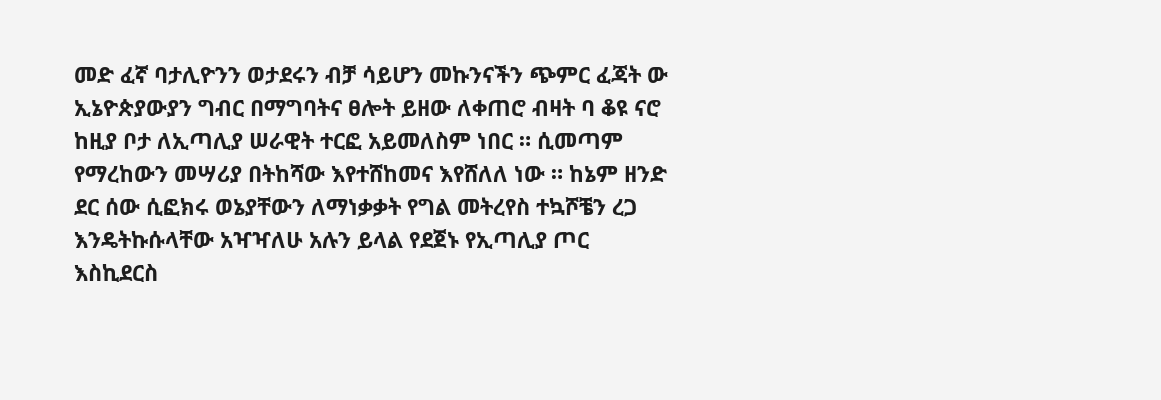መድ ፈኛ ባታሊዮንን ወታደሩን ብቻ ሳይሆን መኩንናችን ጭምር ፈጃት ው ኢኔዮጵያውያን ግብር በማግባትና ፀሎት ይዘው ለቀጠሮ ብዛት ባ ቆዩ ናሮ ከዚያ ቦታ ለኢጣሊያ ሠራዊት ተርፎ አይመለስም ነበር ። ሲመጣም የማረከውን መሣሪያ በትከሻው እየተሸከመና እየሸለለ ነው ። ከኔም ዘንድ ደር ሰው ሲፎክሩ ወኔያቸውን ለማነቃቃት የግል መትረየስ ተኳሾቼን ረጋ እንዴትኩሱላቸው አዣዣለሁ አሉን ይላል የደጀኑ የኢጣሊያ ጦር እስኪደርስ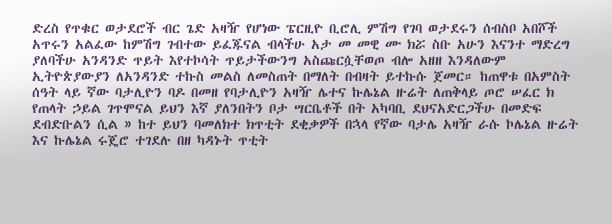ድረስ የጥቁር ወታደሮች ብር ጌድ አዛዥ የሆነው ፔርዚዮ ቢሮሊ ምሽግ የገባ ወታደሩን ሰብስቦ አበሾች አጥሩን አልፈው ከምሽግ ገብተው ይፈጁናል ብላችሁ አታ መ መዊ ሙ ክሯ ስቡ አሁን እናንተ ማድረግ ያለባችሁ አንዳንድ ጥይት እየተኮሳት ጥይታችውንግ አስጩርሷቸወጦ ብሎ አዘዘ እንዳለውም ኢትዮጵያውያን ለአንዳንድ ተኩስ መልስ ለመስጠት በማለት በብዛት ይተኩሱ ጀመር። ከጠዋቱ በአምስት ሰዓት ላይ ኛው ባታሊዮን ባዶ በመዘ የባታሊዮን አዛዥ ሌተና ኩሌኔል ዙሬት ለጠቅላይ ጦሮ ሠፈር ክ የጠላት ኃይል ገጥሞናል ይህን እኛ ያለንበትን ቦታ ሣርቤቶች በት አካባቢ ደህናአድርጋችሁ በመድፍ ደብድቡልን ሲል » ከተ ይህን ባመለክተ ክጥቲት ደቂቃዎች በኋላ የኛው ባታሌ አዛዥ ራሱ ኮሌኔል ዙሬት እና ኩሌኔል ሩጄሮ ተገደሉ በዘ ካዳኑት ጥቲት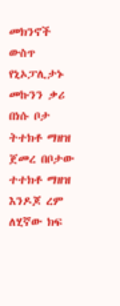መክንኖች ውስጥ የኒኦፓሊታኑ መኩንን ቃሪ በነሱ ቦታ ትተክቶ ማዘዝ ጀመረ በቦታው ተተክቶ ማዘዝ እንዶጆ ረም ለሂኛው ክፍ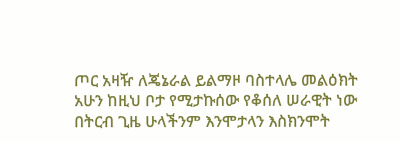ጦር አዛዥ ለጄኔራል ይልማዞ ባስተላሌ መልዕክት አሁን ከዚህ ቦታ የሚታኩሰው የቆሰለ ሠራዊት ነው በትርብ ጊዜ ሁላችንም እንሞታላን እስክንሞት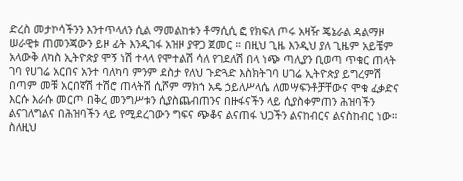ድረስ መታኮሳችንን እንተጥላለን ሲል ማመልከቱን ቶማሲሲ ፎ የክፍለ ጦሩ አዛዥ ጄኔራል ዳልማዞ ሠራዊቱ ጠመንጃውን ይዞ ፊት እንዲገፋ አዝዞ ያዋጋ ጀመር ። በዚህ ጊዜ እንዲህ ያለ ጊዜም አይቼም አላውቅ ለካስ ኢትዮጵያ ሞኝ ነሽ ተላላ የሞተልሽ ሳለ የገደለሽ በላ ነጭ ጣሊያን ቢወጣ ጥቁር ጠላት ገባ የሀገሬ አርበና አንተ ባለካባ ምንም ደስታ የለህ ጉድጓድ እስክትገባ ሀገሬ ኢትዮጵያ ይግረምሽ በጣም መቹ አርበኛሽ ተሽሮ ጠላትሽ ሲሾም ማክኀ አዴ ኃይለሥላሴ ለመሣፍንቶቻቸውና ሞቁ ፈቃድና እርሱ እራሱ መርጦ በቅረ መንግሥቱን ሲያስጨብጠንና በዙፋናችን ላይ ሲያስቀምጠን ሕዝባችን ልናገለግልና በሕዝባችን ላይ የሚደረገውን ግፍና ጭቆና ልናጠፋ ህጋችን ልናከብርና ልናስከብር ነው። ስለዚህ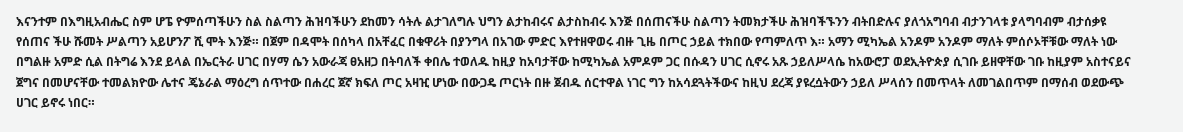እናንተም በእግዚአብሔር ስም ሆፔ ዮምሰጣችሁን ስል ስልጣን ሕዝባችሁን ደከመን ሳትሉ ልታገለግሉ ህግን ልታከብሩና ልታስከብሩ እንጅ በሰጠናችሁ ስልጣን ትመክታችሁ ሕዝባችኙንን ብትበድሉና ያለጎአግባብ ብታንገላቱ ያላግባብም ብታሰቃዩ የሰጠና ችሁ ሹመት ሥልጣን አይሆንፖ ሺ ሞት እንጅ። በጀም በዳሞት በሰካላ በአቸፈር በቁዋሪት በያንግላ በአገው ምድር እየተዘዋወሩ ብዙ ጊዜ በጦር ኃይል ተክበው የጣምለጥ እ። አማን ሚካኤል አንዶም አንዶም ማለት ምሰሶኦቸቹው ማለት ነው በግልዙ አምድ ሲል በትግሬ እንደ ይላል በኤርትራ ሀገር በሃማ ሴን አውራጃ ፀአዘጋ በትባለች ቀበሌ ተወለዱ ከዚያ ከአባታቸው ከሚካኤል አምዶም ጋር በሱዳን ሀገር ሲኖሩ አጹ ኃይለሥላሴ ከአውሮፓ ወደኢትዮጵያ ሲገቡ ይዘዋቸው ገቡ ከዚያም አስተናይና ጀግና በመሆናቸው ተመልክዮው ሌተና ጄኔራል ማዕረግ ሰጥተው በሐረር ጀኛ ክፍለ ጦር አዛዢ ሆነው በውጋዴ ጦርነት በዙ ጀብዱ ሰርተዋል ነገር ግን ከአሳደጓትችውና ከዚህ ደረጃ ያዩረሷትውን ኃይለ ሥላሰን በመጥላት ለመገልበጥም በማሰብ ወደውጭ ሀገር ይኖሩ ነበር።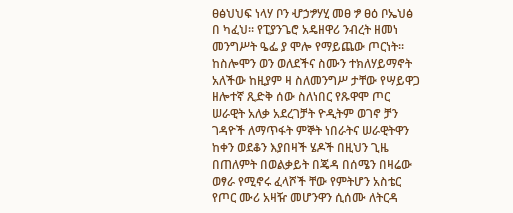ፀፅህህፍ ነላሃ ቦን ሇኃፇሃሂ መፀ ፇ ፀዕ ቦኤህፅ በ ካፈህ። የፒያንጌሮ አዴዘዋሪ ንብረት ዘመነ መንግሥት ዔፌ ያ ሞሎ የማይጨው ጦርነት።
ከስሎሞን ወን ወለደችና ስሙን ተክለሃይማኖት አለችው ከዚያም ዛ ስለመንግሥ ታቸው የሣይዋጋ ዘሎተኛ ጺድቅ ሰው ስለነበር የጹዋሞ ጦር ሠራዊት አለቃ አደረገቻት ዮዲትም ወገኖ ቻን ገዳዮች ለማጥፋት ምኞት ነበራትና ሠራዊትዋን ከቀን ወደቆን እያበዛች ሄዶች በዚህን ጊዜ በጠለምት በወልቃይት በጄዳ በሰሜን በዛሬው ወፃራ የሚኖሩ ፈላሾች ቸው የምትሆን አስቴር የጦር ሙሪ አዛዥ መሆንዋን ሲሰሙ ለትርዳ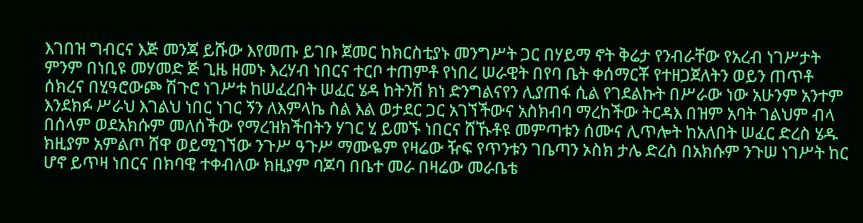እገበዝ ግብርና እጅ መንጃ ይሹው እየመጡ ይገቡ ጀመር ከክርስቲያኑ መንግሥት ጋር በሃይማ ኖት ቅሬታ የንብራቸው የአረብ ነገሥታት ምንም በነቢዩ መሃመድ ጅ ጊዜ ዘመኑ እረሃብ ነበርና ተርቦ ተጠምቶ የነበረ ሠራዊት በየባ ቤት ቀሰማርቾ የተዘጋጀለትን ወይን ጠጥቶ ሰክረና በሂዓሮውጮ ሽጉሮ ነገሥቱ ከሠፈረበት ሠፈር ሄዳ ከትንሽ ክነ ድንግልናየን ሊያጠፋ ሲል የገደልኩት በሥራው ነው አሁንም አንተም እንደክፉ ሥራህ እገልህ ነበር ነገር ኝን ለእምላኬ ስል እል ወታደር ጋር አገኘችውና አስክብባ ማረከችው ትርዳእ በዝም አባት ገልህም ብላ በሰላም ወደአክሱም መለሰችው የማረዝክችበትን ሃገር ሂ ይመኙ ነበርና ሸኹቶዩ መምጣቱን ሰሙና ሊጥሎት ከአለበት ሠፈር ድረስ ሄዱ ክዚያም አምልጦ ሸዋ ወይሚገኘው ንጉሥ ዓጉሥ ማሙዬም የዛሬው ዥፍ የጥንቱን ገቤጣን ኦስክ ታሌ ድረስ በአክሱም ንጉሠ ነገሥት ከር ሆኖ ይጥዛ ነበርና በክባዊ ተቀብለው ክዚያም ባጆባ በቤተ መራ በዛሬው መራቤቴ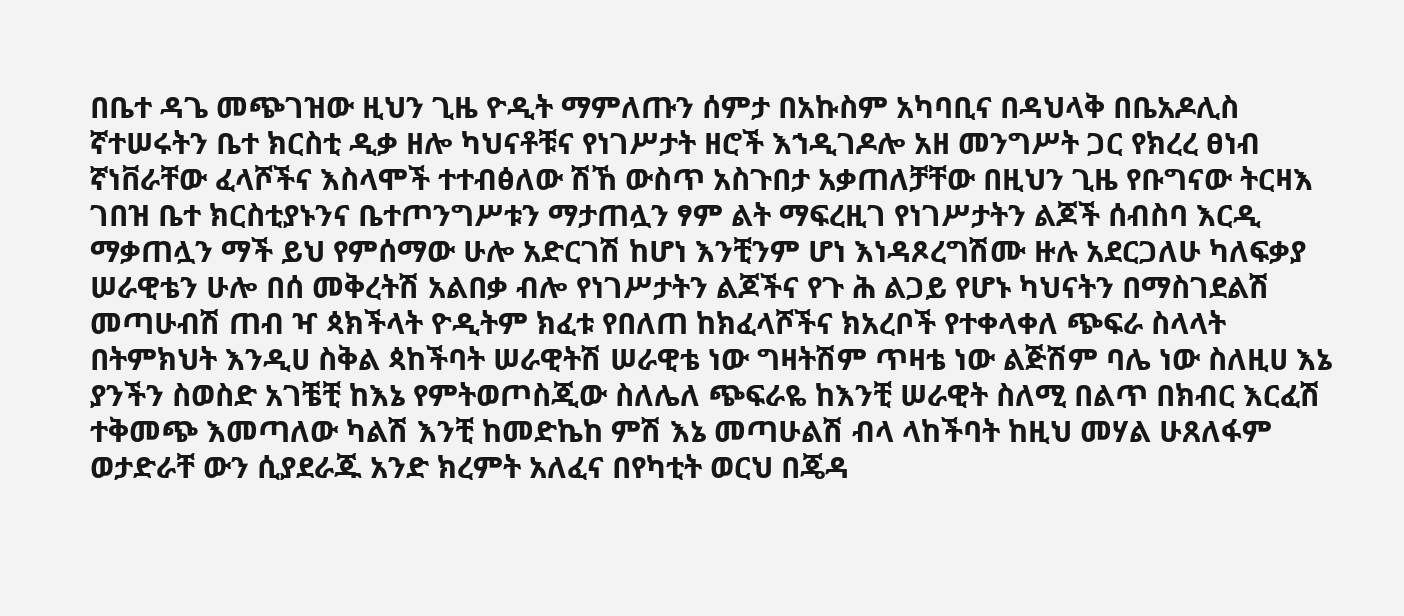በቤተ ዳጌ መጭገዝው ዚህን ጊዜ ዮዲት ማምለጡን ሰምታ በአኩስም አካባቢና በዳህላቅ በቤአዶሊስ ኛተሠሩትን ቤተ ክርስቲ ዲቃ ዘሎ ካህናቶቹና የነገሥታት ዘሮች እኀዲገዶሎ አዘ መንግሥት ጋር የክረረ ፀነብ ኛነቨራቸው ፈላሾችና እስላሞች ተተብፅለው ሽኸ ውስጥ አስጉበታ አቃጠለቻቸው በዚህን ጊዜ የቡግናው ትርዛእ ገበዝ ቤተ ክርስቲያኑንና ቤተጦንግሥቱን ማታጠሏን ፃም ልት ማፍረዚገ የነገሥታትን ልጆች ሰብስባ እርዲ ማቃጠሏን ማች ይህ የምሰማው ሁሎ አድርገሽ ከሆነ እንቺንም ሆነ እነዳጾረግሽሙ ዙሉ አደርጋለሁ ካለፍቃያ ሠራዊቴን ሁሎ በሰ መቅረትሽ አልበቃ ብሎ የነገሥታትን ልጆችና የጉ ሕ ልጋይ የሆኑ ካህናትን በማስገደልሽ መጣሁብሽ ጠብ ዣ ጳክችላት ዮዲትም ክፈቱ የበለጠ ከክፈላሾችና ክአረቦች የተቀላቀለ ጭፍራ ስላላት በትምክህት እንዲሀ ስቅል ጳከችባት ሠራዊትሽ ሠራዊቴ ነው ግዛትሽም ጥዛቴ ነው ልጅሽም ባሌ ነው ስለዚሀ እኔ ያንችን ስወስድ አገቼቺ ከእኔ የምትወጦስጂው ስለሌለ ጭፍራዬ ከእንቺ ሠራዊት ስለሚ በልጥ በክብር እርፈሽ ተቅመጭ እመጣለው ካልሽ እንቺ ከመድኬከ ምሽ እኔ መጣሁልሽ ብላ ላከችባት ከዚህ መሃል ሁጸለፋም ወታድራቸ ውን ሲያደራጁ አንድ ክረምት አለፈና በየካቲት ወርህ በጄዳ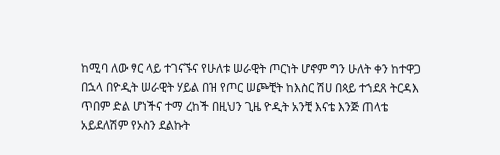ከሚባ ለው ፃር ላይ ተገናኙና የሁለቱ ሠራዊት ጦርነት ሆኖም ግን ሁለት ቀን ከተዋጋ በኋላ በዮዲት ሠራዊት ሃይል በዝ የጦር ሠጮቺት ከእስር ሽሀ በጳይ ተኀደጸ ትርዳእ ጥበም ድል ሆነችና ተማ ረከች በዚህን ጊዜ ዮዲት አንቺ እናቴ እንጅ ጠላቴ አይደለሽም የኦስን ደልኩት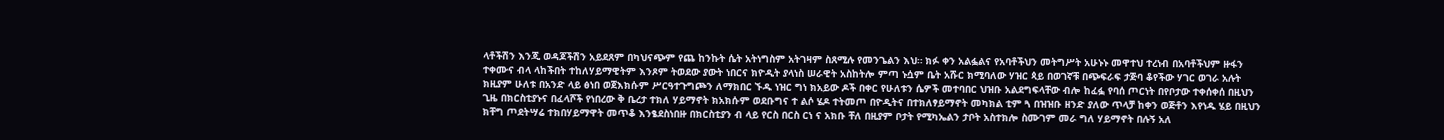ላቶችሽን እንጂ ወዳጆችሽን አይደጸም በካህናጭም የጨ ከንኩት ሴት አትነግስም አትገዛም ስጸሚሉ የመንጌልን እህ። ክፉ ቀን አልፏልና የአባቶችህን መትግሥት አሁኑኑ መዋተህ ተረነብ በአባቶችህም ዙፋን ተቀሙና ብላ ላከችበት ተከለሃይማዊትም እንጾም ትወደው ያውት ነበርና ክዮዲት ያላነስ ሠራዊት አስከትሎ ምጣ ኑሷም ቤት አሹር ክሚባለው ሃዝር ጳይ በወገኛቹ በጭፍራፍ ታጅባ ቆየችው ሃገር ወገራ አሉት ክዚያም ሁለቱ በአንድ ላይ ፅነበ ወጀእክሱም ሥርዓተጉግጮን ለማክበር ኙዱ ነዝር ግነ ክአይው ዶች በቀር የሁለቱን ሴዎች መተባበር ህዝቡ አልደግፍላቸው ብሎ ከፈፏ የባሰ ጦርነት በየቦታው ተቀሰቀሰ በዚህን ጊዜ በክርስቲያኑና በፈላሾች የነበረው ቅ ቤረታ ተክለ ሃይማኖት ክአክሱም ወደቡግና ተ ልሶ ሄዶ ተትመጦ በዮዲትና በተክለፃይማኖት መካክል ቲም ጓ በዝዝቡ ዘንድ ያለው ጥላቻ ከቀን ወጅቶን እየነዱ ሄይ በዚህን ክቸግ ጦደትሣሬ ተክበሃይማዋት መጥቆ እንፄደስነበዙ በክርስቲያን ብ ላይ የርስ በርስ ርነ ና አክቡ ቸለ በዚያም ቦታት የሚካኤልን ታቦት አስተክሎ ስሙገም መራ ግለ ሃይማኖት በሉኝ አለ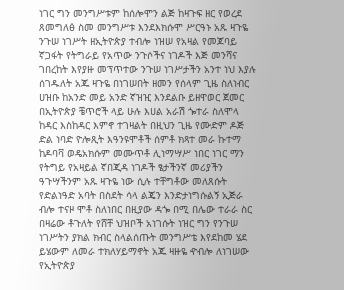ነገር ግን መንግሥቱም ከሰሎሞን ልጅ ከዛጉፍ ዘር የወረደ ጸመግለፅ ስመ መንግሥቱ እንደእክሱሞ ሥርዓኑ አጹ ዛጉዬ ንጉሠ ነገሥት ዘኢትዮጵያ ተብሎ ነዝሠ የአዛል የመጆባይ ኛጋፋት የትግራይ የአጥው ንጉሶችና ነገዶች እጅ መንሻና ገበረከት እየያዙ መፕጥተው ንጉሠ ነገሥታችን አንተ ነህ እያሉ ሰገዱለት አጁ ዛጉዬ በነገሠበት ዘመን የሰላም ጊዜ ስለነብር ሀዝቡ ከአንድ መይ አንድ ኛዝዢ እንደልቡ ይዘዋወር ጀመር በኢትዮጵያ ቼጥሮች ላይ ሁሉ እሀል አራሽ ጐተራ ስለሞላ ከዳር እስከዳር እምኖ ተገዛልት በዚህን ጊዜ የሙድም ዶጅ ድል ነባድ ዮሎጺት እዓንዩሞቶች ሰምቶ ክጻተ መራ ኩተማ ከዶባቫ ወዴአክሱም መሙጥቶ ሊነማሣሥ ነበር ነገር ማን የትግይ የአዛይል ኛበጂዳ ነገዶች ፄታችንኛ መሪያችን ዓጉሣችንም አጹ ዛጉዬ ነው ሲሉ ተቸግቶው መለጸሱት የድልነዓድ አባት በስደት ሳላ ልጄን እንድታነግሱልኝ ኢጅራ ብሎ ተናዞ ሞቶ ስለነበር በዚያው ዳጐ በሚ በሌው ተራራ ስር በዛሬው ቶጉለት የሸቸ ህዝቦች አነገሱት ነዝር ግን የንጉሠ ነገሥትን ያክል ክብር ስላልሰጡት መንግሥቴ እየደከመ ሄደ ይሄውም ለመራ ተክለሃይማኖት አጁ ዛዙዬ ዯብሎ ለነገሠው የኢትዮጵያ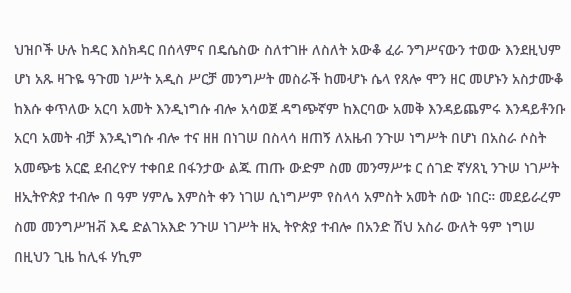ህዝቦች ሁሉ ከዳር እስክዳር በሰላምና በዴሴስው ስለተገዙ ለስለት አውቆ ፈራ ንግሥናውን ተወው እንደዚህም ሆነ አጹ ዛጉዬ ዓጉመ ነሥት አዲስ ሥርቻ መንግሥት መስራች ከመሇኑ ሴላ የጸሎ ሞን ዘር መሆኑን አስታሙቆ ከእሱ ቀጥለው አርባ አመት እንዲነግሱ ብሎ አሳወጀ ዳግጭኛም ከእርባው አመቅ እንዳይጨምሩ እንዳይቶንቡ አርባ አመት ብቻ እንዲነግሱ ብሎ ተና ዘዘ በነገሠ በስላሳ ዘጠኝ ለአዜብ ንጉሠ ነግሥት በሆነ በአስራ ሶስት አመጭቴ አርፎ ደብረዮሃ ተቀበደ በፋንታው ልጁ ጠጡ ውድም ስመ መንማሥቱ ር ሰገድ ኛሃጸኒ ንጉሠ ነገሥት ዘኢትዮጵያ ተብሎ በ ዓም ሃምሌ እምስት ቀን ነገሠ ሲነግሥም የስላሳ አምስት አመት ሰው ነበር። መደይራረም ስመ መንግሥዝቭ እዴ ድልገአእድ ንጉሠ ነገሥት ዘኢ ትዮጵያ ተብሎ በአንድ ሽህ አስራ ውለት ዓም ነግሠ በዚህን ጊዜ ከሊፋ ሃኪም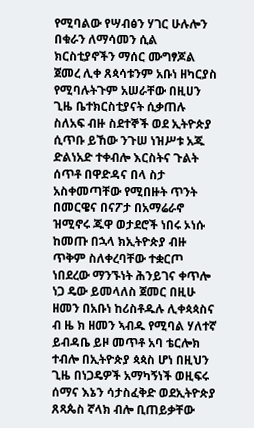የሚባልው የሣብፅን ሃገር ሁሉሎን በቁራን ለማሳመን ሲል ክርስቲያኖችን ማሰር ሙግፃጆል ጀመረ ሊቀ ጸጳሳቱንም አቡነ ዘካርያስ የሚባሉትጉም አሠራቸው በዚሀን ጊዜ ቤተክርስቲያናት ሲቃጠሉ ስለአፍ ብዙ ስደተኞች ወደ ኢትዮጵያ ሲጥቡ ይኸው ንጉሠ ነዝሥቱ አጁ ድልነአድ ተቀብሎ እርስትና ጉልት ሰጥቶ በዋድዳና በላ ስታ አስቀመጣቸው የሚበዙት ጥንት በመርዌና በናፖታ በአማሬራኖ ዝሚኖሩ ጁዋ ወታደሮች ነበሩ ኦነሱ ከመጡ በኋላ ክኢትዮጵያ ብዙ ጥቅም ስለቀረባቸው ተቋርጦ ነበደረው ማንኙነት ሕንይገና ቀጥሎ ነጋ ዴው ይመላለስ ጀመር በዚሁ ዘመን በአቡነ ከሪስቶዱሉ ሊቀጳጳስና ብ ዜ ክ ዘመን ኣብዱ የሚባል ሃለተኛ ይብዳቤ ይዞ መጥቶ አባ ቴርሎክ ተብሎ በኢትዮጵያ ጳጳስ ሆነ በዚህን ጊዜ በነጋዴዎች አማካኝነች ወዚፍሩ ሰማና እኔን ሳታስፈቅድ ወደኢትዮጵያ ጸጻጴስ ኛላክ ብሎ ቢጠይቃቸው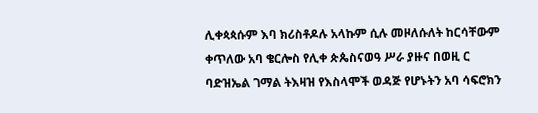ሊቀጳጳሱም እባ ክሪስቶዶሉ አላኩም ሲሉ መዞለሱለት ከርሳቸውም ቀጥለው አባ ቄርሎስ የሊቀ ጵጴስናወዓ ሥራ ያዙና በወዚ ር ባድዝኤል ገማል ትእዛዝ የእስላሞች ወዳጅ የሆኑትን አባ ሳፍሮክን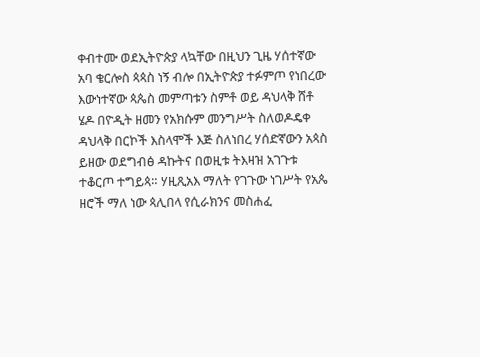ቀብተሙ ወደኢትዮጵያ ላኳቸው በዚህን ጊዜ ሃሰተኛው አባ ቄርሎስ ጳጳስ ነኝ ብሎ በኢትዮጵያ ተፉምጦ የነበረው እውነተኛው ጳጴስ መምጣቱን ስምቶ ወይ ዳህላቅ ሸቶ ሄዶ በዮዲት ዘመን የአክሱም መንግሥት ስለወዶዴቀ ዳህላቅ በርኮች እስላሞች እጅ ስለነበረ ሃሰድኛውን አጳስ ይዘው ወደግብፅ ዳኩትና በወዚቱ ትእዛዝ አገጉቱ ተቆርጦ ተግይጳ። ሃዚጺአእ ማለት የገጉው ነገሥት የአጴ ዘሮች ማለ ነው ጳሊበላ የሲራክንና መስሐፈ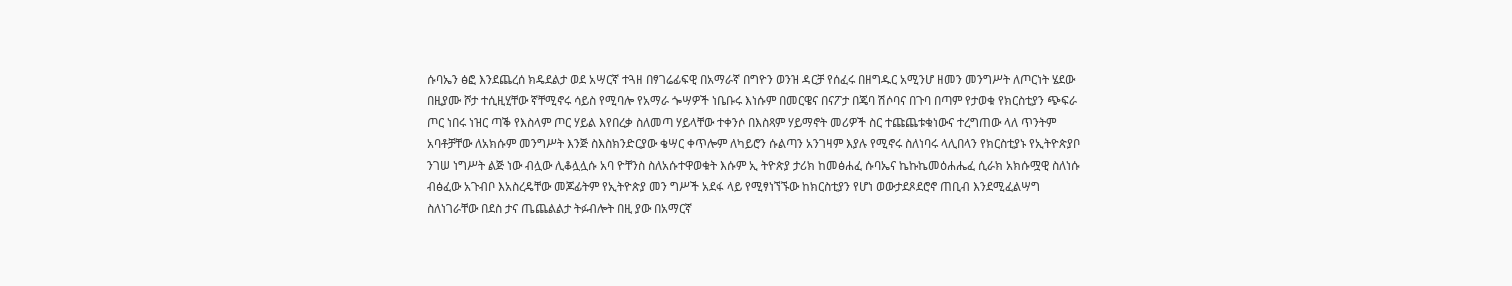ሱባኤን ፅፎ እንደጨረሰ ክዴደልታ ወደ አሣርኛ ተጓዘ በፃገሬፊፍዊ በአማራኛ በግዮን ወንዝ ዳርቻ የሰፈሩ በዘግዱር አሚንሆ ዘመን መንግሥት ለጦርነት ሄደው በዚያሙ ሾታ ተሲዚሂቸው ኛቸሚኖሩ ሳይስ የሚባሎ የአማራ ጐሣዎች ነቤቡሩ እነሱም በመርዌና በናፖታ በጄባ ሽሶባና በጉባ በጣም የታወቁ የክርስቲያን ጭፍራ ጦር ነበሩ ነዝር ጣቕ የእስላም ጦር ሃይል እየበረቃ ስለመጣ ሃይላቸው ተቀንሶ በእስጻም ሃይማኖት መሪዎች ስር ተጩጨቱቁነውና ተረግጠው ላለ ጥንትም አባቶቻቸው ለአክሱም መንግሥት እንጅ ስእስክንድርያው ቄሣር ቀጥሎም ለካይሮን ሱልጣን አንገዛም እያሉ የሚኖሩ ስለነባሩ ላሊበላን የክርስቲያኑ የኢትዮጵያቦ ንገሠ ነግሥት ልጅ ነው ብሏው ሊቆሏሏሱ አባ ዮቸንስ ስለአሱተዋወቁት እሱም ኢ ትዮጵያ ታሪክ ከመፅሐፈ ሱባኤና ኬኩኬመዕሐሔፈ ሲራክ አክሱሟዊ ስለነሱ ብፅፈው አጉብቦ እአስረዴቸው መጆፊትም የኢትዮጵያ መን ግሥች አደፋ ላይ የሚፃነኘኙው ከክርስቲያን የሆነ ወውታደጾደሮኖ ጠቢብ እንደሚፈልሣግ ስለነገራቸው በደስ ታና ጤጨልልታ ትፉብሎት በዚ ያው በአማርኛ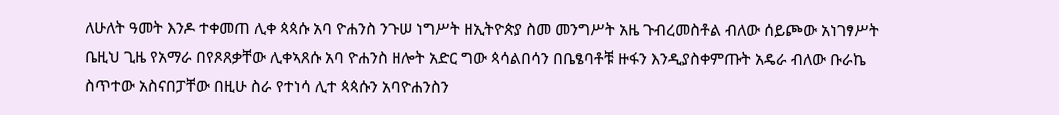ለሁለት ዓመት እንዶ ተቀመጠ ሊቀ ጳጳሱ አባ ዮሐንስ ንጉሠ ነግሥት ዘኢትዮጵያ ስመ መንግሥት አዜ ጉብረመስቶል ብለው ሰይጮው አነገፃሥት ቤዚህ ጊዜ የአማራ በየጾጸቃቸው ሊቀኣጸሱ አባ ዮሐንስ ዘሎት አድር ግው ጳሳልበሳን በቤፄባቶቹ ዙፋን እንዲያስቀምጡት አዴራ ብለው ቡራኬ ስጥተው አስናበፓቸው በዚሁ ስራ የተነሳ ሊተ ጳጳሱን አባዮሐንስን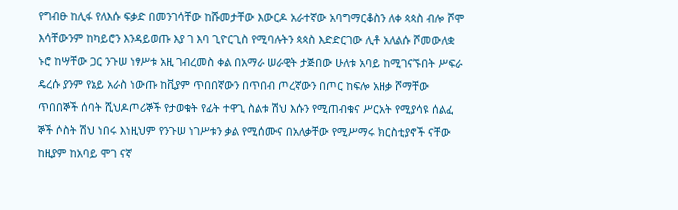የግብፁ ከሊፋ የለእሱ ፍቃድ በመንገሳቸው ከሹመታቸው እውርዶ አራተኛው አባግማርቆስን ለቀ ጳጳስ ብሎ ሾሞ እሳቸውንም ከካይሮን እንዳይወጡ እያ ገ እባ ጊዮርጊስ የሚባሉትን ጳጳስ እድድርገው ሊቶ አለልሱ ሾመውለቋ ኑሮ ከሣቸው ጋር ንጉሠ ነፃሥቱ አዚ ገብረመስ ቀል በአማራ ሠራዊት ታጅበው ሁለቱ አባይ ከሚገናኙበት ሥፍራ ዴረሱ ያንም የኔይ አራስ ነውጡ ከቪያም ጥበበኛውን በጥበብ ጦረኛውን በጦር ከፍሎ አዘቃ ሾማቸው ጥበበኞች ሰባት ሺህዶጦሪኞች የታወቁት የፊት ተዋጊ ስልቱ ሽህ እሱን የሚጠብቁና ሥርአት የሚያሳዩ ሰልፈ ኞች ሶስት ሽህ ነበሩ እነዚህም የንጉሠ ነገሥቱን ቃል የሚሰሙና በአለቃቸው የሚሥማሩ ክርስቲያኖች ናቸው ከዚያም ከአባይ ሞገ ናኛ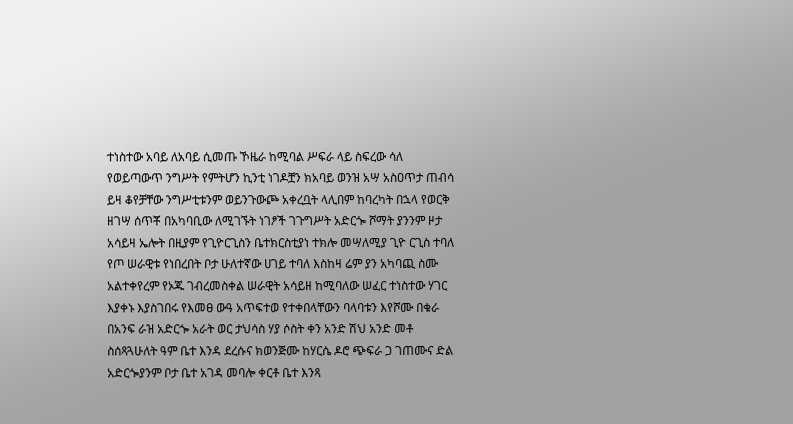ተነስተው አባይ ለአባይ ሲመጡ ኾዜራ ከሚባል ሥፍራ ላይ ስፍረው ሳለ የወይጣውጥ ንግሥት የምትሆን ኪንቲ ነገዶቿን ክአባይ ወንዝ አሣ አስዐጥታ ጠብሳ ይዛ ቆየቻቸው ንግሥቲቱንም ወይንጉውጮ አቀረቧት ላሊበም ከባረካት በኋላ የወርቅ ዘገሣ ሰጥቾ በአካባቢው ለሚገኙት ነገፆች ገጉግሥት አድርጐ ሾማት ያንንም ዞታ አሳይዛ ኤሎት በዚያም የጊዮርጊስን ቤተክርስቲያነ ተክሎ መሣለሚያ ጊዮ ርጊስ ተባለ የጦ ሠራዊቱ የነበረበት ቦታ ሁለተኛው ሀገይ ተባለ እስከዛ ሬም ያን አካባጪ ስሙ አልተቀየረም የኦጁ ገብረመስቀል ሠራዊት አሳይዘ ከሚባለው ሠፈር ተነስተው ሃገር እያቀኑ እያስገበሩ የእመፀ ውዓ አጥፍተወ የተቀበላቸውን ባላባቱን እየሾሙ በቁራ በአንፍ ራዝ አድርጐ አራት ወር ታህሳስ ሃያ ሶስት ቀን አንድ ሽህ አንድ መቶ ስሰጻጓሁለት ዓም ቤተ እንዳ ደረሱና ክወንጅሙ ከሃርሴ ዶሮ ጭፍራ ጋ ገጠሙና ድል አድርጐያንም ቦታ ቤተ አገዳ መባሎ ቀርቶ ቤተ እንጻ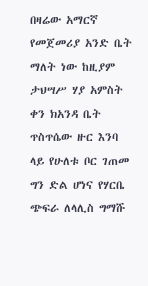በዛሬው አማርኛ የመጀመሪያ አንድ ቤት ማለት ነው ከዚያም ታህሣሥ ሃያ አምስት ቀን ክአንዳ ቤት ጥስጥሴው ዙር እንባ ላይ የሁለቱ ቦር ገጠመ ግን ድል ሆነና የሃርቤ ጭፍራ ለላሊስ ግማሹ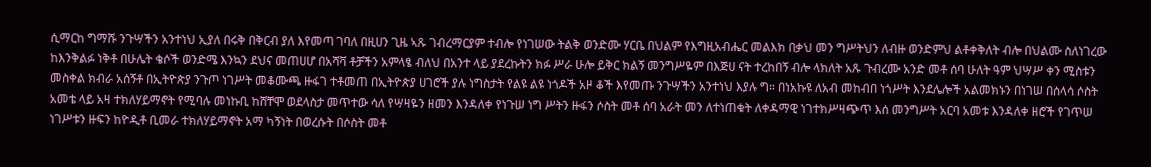ሲማርከ ግማሹ ንጉሣችን አንተነህ ኢያለ በሩቅ በቅርብ ያለ እየመጣ ገባለ በዚሀን ጊዜ ኣጹ ገብረማርያም ተብሎ የነገሠው ትልቅ ወንድሙ ሃርቤ በህልም የእግዚአብሔር መልእክ በቃህ መን ግሥትህን ለብዙ ወንድምህ ልቶቀቅለት ብሎ በህልሙ ስለነገረው ከእንቅልፉ ነቅቶ በሁሌት ቄሶች ወንድሜ እንኳን ደህና መጠሀሆ በአሻቫ ቶቻችን አምላፄ ብለህ በአንተ ላይ ያደረኩትን ክፉ ሥራ ሁሎ ይቅር ክልኝ መንግሥዬም በእጅሀ ናት ተረከበኝ ብሎ ላክለት አጹ ጉብረሙ አንድ መቶ ሰባ ሁለት ዓም ህሣሥ ቀን ሚስቱን መስቀል ክብራ አሰኝቶ በኢትዮጵያ ንጉጦ ነገሥት መቆሙጫ ዙፋገ ተቶመጠ በኢትዮጵያ ሀገሮች ያሉ ነግስታት የልዩ ልዩ ነጎዶች አዞ ቆች እየመጡ ንጉሣችን አንተነህ እያሉ ግ። በነአኩዩ ለአብ መከብበ ነጎሥት እንደሌሎች አልመክኑን በነገሠ በሰላሳ ሶስት አመቴ ላይ አዛ ተክለሃይማኖት የሚባሉ መነኩቢ ከሸቸሞ ወደላስታ መጥተው ሳለ የሣዛዬን ዘመን እንዳለቀ የነጉሠ ነግ ሥትን ዙፋን ሶስት መቶ ሰባ አራት መን ለተነጠቁት ለቀዳማዊ ነገተክሥዛጭጥ እሰ መንግሥት አርባ አመቱ እንዳለቀ ዘሮች የገጥሠ ነገሥቱን ዙፍን ከዮዲቶ ቢመራ ተክለሃይማኖት አማ ካኝነት በወረሱት በሶስት መቶ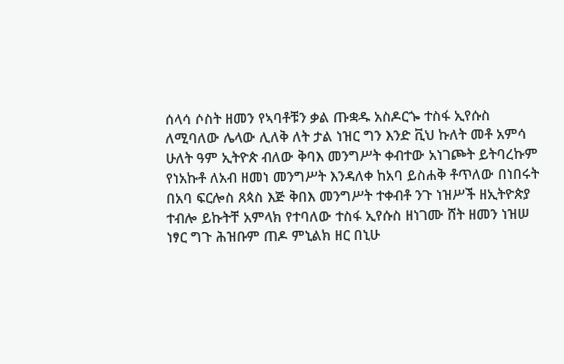ሰላሳ ሶስት ዘመን የኣባቶቹን ቃል ጡቋዱ አስዶርጐ ተስፋ ኢየሱስ ለሚባለው ሌላው ሊለቅ ለት ታል ነዝር ግን እንድ ቪህ ኩለት መቶ አምሳ ሁለት ዓም ኢትዮጵ ብለው ቅባእ መንግሥት ቀብተው አነገጮት ይትባረኩም የነአኩቶ ለአብ ዘመነ መንግሥት እንዳለቀ ከአባ ይስሐቅ ቶጥለው በነበሩት በአባ ፍርሎስ ጸጳስ እጅ ቅበእ መንግሥት ተቀብቶ ንጉ ነዝሥች ዘኢትዮጵያ ተብሎ ይኩትቸ አምላክ የተባለው ተስፋ ኢየሱስ ዘነገሙ ሸት ዘመን ነዝሠ ነፃር ግጉ ሕዝቡም ጠዶ ምኒልክ ዘር በኒሁ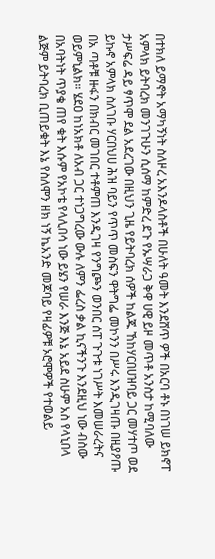በተክለ ይማኖት አማካኝነት ስለዞረ አእንዶላስቶች በሁለት ዓመት እንደሸጥ ዎች በአርባ ቶኑ በነገሠ ይክኖፐ አምላክ ይትባረክ መንገጉሁን ሲሰማ ከምድረ ደጉ የኡሣራጋ ቅዋ ሀዊ ይዞ መጥቶ አንስታ ከሚባለው ታሥፍሬ ዳይ ፃጥሞ ደል አደረገው በዚህን ጊዜ የይትባረክ ሰዎች ከልጁ ኸከሃርበሀዝባይ ጋር መሃተጦ ወደ ይኩኖ አምላክ ስለገቡ ሃርበህሀ ሕዝ ባይን የጥጥ መስፍን ዋትግፌ መኮንን በሥሩ እንዲገዛጡ በዚያዖጡ በአ ጣቶቹ ዙፋን በክብር መገበር ተቶምጠ እንዲገዛ የንግጮን ወንበር ሰፐ ጉጉቱ ነገሥት እመሠራረትና ወይምኒልክ። ሄደዐ ከነአክቶ ለአብ ጋር ተነጋግረው ውሉ ለምን ፌረስ ቃል ኪናችንጉ እንደዚህ ነው ብስው በአባትነት ጥያቄ ጠየ ቁት እሱም የአኮቴ የላሊበሳ ነው ይሄን የሠራ እንጅ እኔ አይደ ስሁም አስ የላኒበላ ልጅም ይትባረክ ቢጠይቁት እኔ የስለሞን ዘክ ነኝ ኬአንድ መጆባይ የዛፊዎቹ ኦሮሞዎች የተወልይ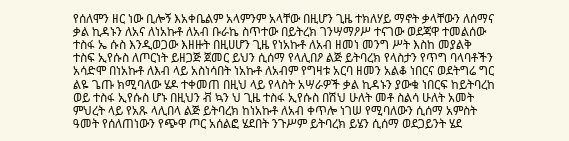የሰለሞን ዘር ነው ቢሎኝ እአቀቤልም አላምንም አላቸው በዚሆን ጊዜ ተክለሃይ ማኖት ቃላቸውን ለሰማና ቃል ኪዳኑን ለአና ለነአኩቶ ለአብ ቡራኬ ስጥተው በይትረክ ገንሣማዖሥ ተናገው ወደጃዋ ተመልሰው ተስፋ ኤ ሱስ እንዲወጋው እዘዙት በዚሀሆን ጊዜ የነአኩቶ ለአብ ዘመነ መንግ ሥት እስከ መያልቅ ተስፍ ኢየሱስ ለጦርነት ይዘጋጅ ጀመር ይህን ሲሰማ የላሊበዖ ልጅ ይትባረክ የላስታን የጥግ ባላባቶችን አሳድሞ በነአኩቶ ለእብ ላይ አስነሳበት ነአኩቶ ለአብም የግዛቱ አርባ ዘመን አልቆ ነበርና ወደትግሬ ግር ልዬ ጌጡ ክሚባለው ሄዶ ተቀመጠ በዚህ ላይ የላስት አሣራዎች ቃል ኪዳኑን ያውቁ ነበርፍ ከይትባረከ ወይ ተስፋ ኢየሱስ ሆኑ በዚህን ቭ ኳን ህ ጊዜ ተስፋ ኢየሱስ በሽህ ሁለት መቶ ስልሳ ሁለት አመት ምህረት ላይ የአጹ ላሊበላ ልጅ ይትባረክ ከነአኩቶ ለአብ ቀጥሎ ነገሠ የሚባለውን ሲሰማ አምስት ዓመት የሰለጠነውን የጭዋ ጦር አሰልፎ ሄደበት ንጉሥም ይትባረክ ይሄን ሲሰማ ወደጋይንት ሄደ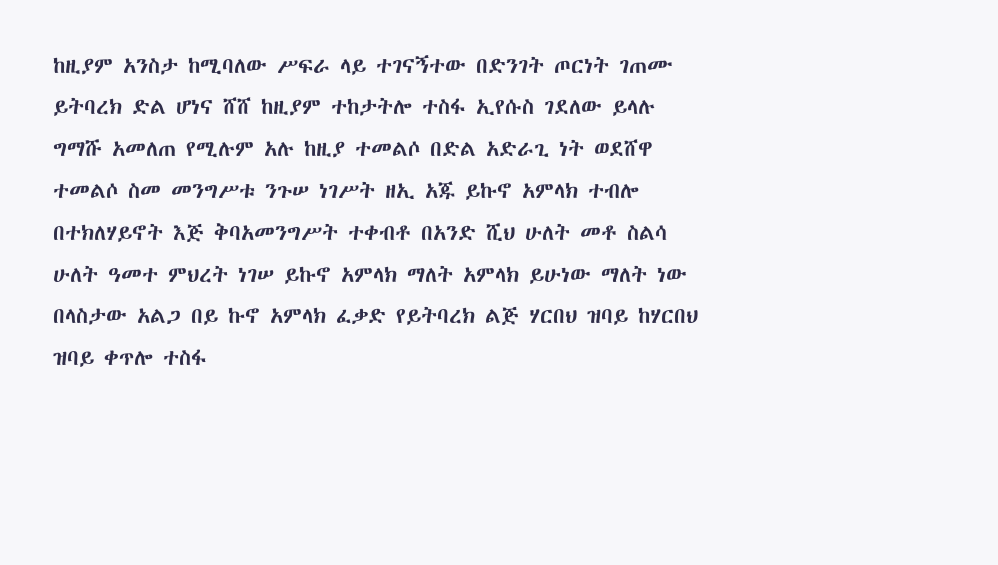ከዚያም አንስታ ከሚባለው ሥፍራ ላይ ተገናኝተው በድንገት ጦርነት ገጠሙ ይትባረክ ድል ሆነና ሸሸ ከዚያም ተከታትሎ ተስፋ ኢየሱስ ገደለው ይላሉ ግማሹ አመለጠ የሚሉም አሉ ከዚያ ተመልሶ በድል አድራጊ ነት ወደሸዋ ተመልሶ ስመ መንግሥቱ ንጉሠ ነገሥት ዘኢ አጁ ይኩኖ አምላክ ተብሎ በተክለሃይኖት እጅ ቅባአመንግሥት ተቀብቶ በአንድ ሺህ ሁለት መቶ ስልሳ ሁለት ዓመተ ምህረት ነገሠ ይኩኖ አምላክ ማለት አምላክ ይሁነው ማለት ነው በላስታው አልጋ በይ ኩኖ አምላክ ፈቃድ የይትባረክ ልጅ ሃርበህ ዝባይ ከሃርበህ ዝባይ ቀጥሎ ተስፋ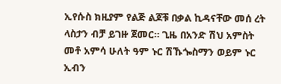ኢየሱስ ክዚያም የልጅ ልጆቹ በቃል ኪዳናቸው መሰ ረት ላስታን ብቻ ይገዙ ጀመር። ጊዜ በአንድ ሽህ አምስት መቶ አምሳ ሁለት ዓም ኑር ሽኹጐስማን ወይም ኑር ኢብን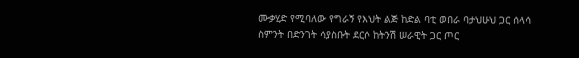ሙቃሂድ የሚባለው የግራኝ የእህት ልጅ ከድል ባቲ ወበራ ባታህሁህ ጋር ሰላሳ ስምንት በድንገት ሳያስቡት ደርሶ ከትንሽ ሠራዊት ጋር ጦር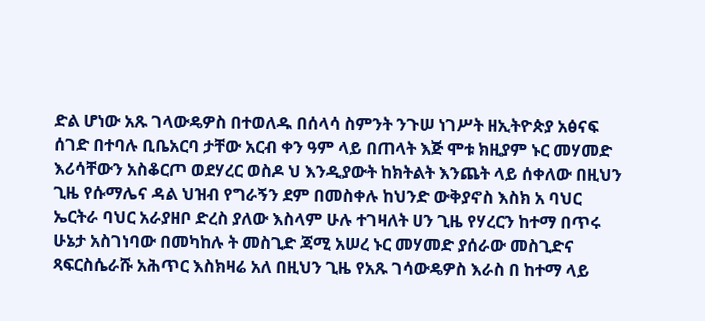ድል ሆነው አጹ ገላውዴዎስ በተወለዱ በሰላሳ ስምንት ንጉሠ ነገሥት ዘኢትዮጵያ አፅናፍ ሰገድ በተባሉ ቢቤአርባ ታቸው አርብ ቀን ዓም ላይ በጠላት እጅ ሞቱ ክዚያም ኑር መሃመድ እሪሳቸውን አስቆርጦ ወደሃረር ወስዶ ህ እንዲያውት ከክትልት እንጨት ላይ ሰቀለው በዚህን ጊዜ የሱማሌና ዳል ህዝብ የግራኝን ደም በመስቀሉ ከህንድ ውቅያኖስ እስክ አ ባህር ኤርትራ ባህር አራያዘቦ ድረስ ያለው እስላም ሁሉ ተገዛለት ሀን ጊዜ የሃረርን ከተማ በጥሩ ሁኔታ አስገነባው በመካከሉ ት መስጊድ ጃሚ አሠረ ኑር መሃመድ ያሰራው መስጊድና ጻፍርስሴራሹ አሕጥር እስክዛሬ አለ በዚህን ጊዜ የአጹ ገሳውዴዎስ እራስ በ ከተማ ላይ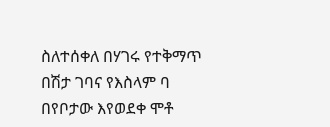ስለተሰቀለ በሃገሩ የተቅማጥ በሽታ ገባና የእስላም ባ በየቦታው እየወደቀ ሞቶ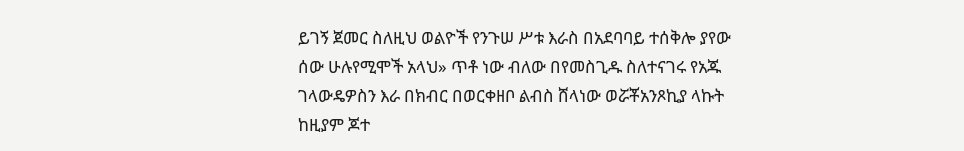ይገኝ ጀመር ስለዚህ ወልዮች የንጉሠ ሥቱ እራስ በአደባባይ ተሰቅሎ ያየው ሰው ሁሉየሚሞች አላህ» ጥቶ ነው ብለው በየመስጊዱ ስለተናገሩ የአጁ ገላውዴዎስን እራ በክብር በወርቀዘቦ ልብስ ሸላነው ወሯቾአንጾኪያ ላኩት ከዚያም ጆተ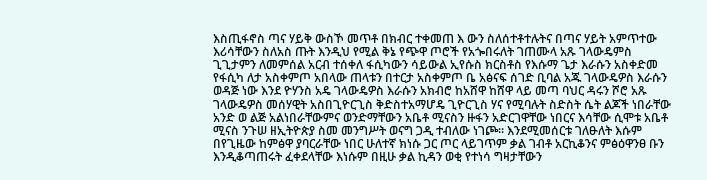እስጢፋኖስ ጣና ሃይቅ ውስኾ መጥቶ በክብር ተቀመጠ እ ውን ስለሰተቶተሉትና በጣና ሃይት አምጥተው እሪሳቸውን ስለአስ ጡት እንዲህ የሚል ቅኔ የጭዋ ጦሮች የአጐበሩለት ገጠሙላ አጹ ገላውዴምስ ጊጊታምን ለመምሰል አርብ ተሰቀለ ፋሲካውን ሳይውል ኢየሱስ ክርስቶስ የእሱማ ጌታ እራሱን አስቀድመ የፋሲካ ለታ አስቀምጦ አበላው ጠላቱን በተርታ አስቀምጦ ቤ አፅናፍ ሰገድ ቢባል አጁ ገላውዴዎስ እራሱን ወዳጅ ነው እንደ ዮሃንስ አዴ ገላውዴዎስ እራሱን አክብሮ ከአሸዋ ከሸዋ ላይ መጣ ባህር ዳሩን ሾሮ አጹ ገላውዴዎስ መሰሃዊት አስበጊዮርጊስ ቅድስተአማሆዴ ጊዮርጊስ ሃና የሚባሉት ስድስት ሴት ልጆች ነበራቸው አንድ ወ ልጅ አልነበራቸውምና ወንድማቸውን አቤቶ ሚናስን ዙፋን አድርገዋቸው ነበርና እሳቸው ሲሞቱ አቤቶ ሚናስ ንጉሠ ዘኢትዮጵያ ስመ መንግሥት ወናግ ጋዲ ተብለው ነገጮ። እንደሚመሰርቱ ገለፁለት እሱም በየጊዜው ከምፅዋ ያባርራቸው ነበር ሁለተኛ ክነሱ ጋር ጦር ላይገጥም ቃል ገብቶ አርኪቆንና ምፅዕዋንፀ ቡን እንዲቆጣጠሩት ፈቀደላቸው እነሱም በዚሁ ቃል ኪዳን ወቂ የተነሳ ግዛታቸውን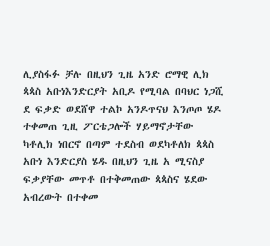ሊያስፋፉ ቻሉ በዚህን ጊዜ አንድ ሮማዊ ሊክ ጳጳስ አቡነእንድርያት አቢዶ የሚባል በባህር ነጋሺ ደ ፍቃድ ወደሸዋ ተልኮ አንዶጥናህ እንጦጦ ሄዶ ተቀመጠ ጊዚ ፖርቴጋሎች ሃይማኖታቸው ካቶሊክ ነበርኖ በጣም ተደስብ ወደካቶለክ ጳጳስ አቡነ እንድርያስ ሄዱ በዚህን ጊዜ አ ሚናስያ ፍቃያቸው መጥቶ በተቅመጠው ጳጳስና ሄደው አብረውት በተቀመ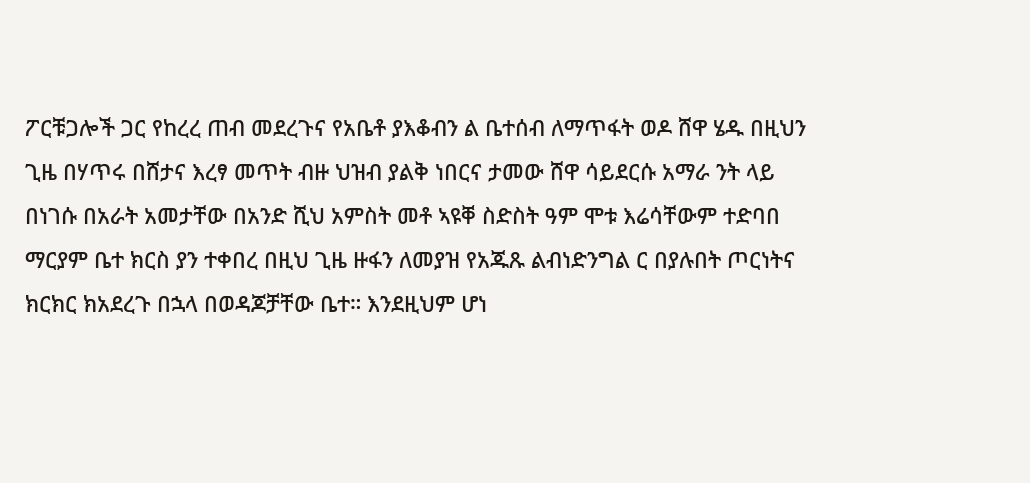ፖርቹጋሎች ጋር የከረረ ጠብ መደረጉና የአቤቶ ያእቆብን ል ቤተሰብ ለማጥፋት ወዶ ሸዋ ሄዱ በዚህን ጊዜ በሃጥሩ በሸታና እረፃ መጥት ብዙ ህዝብ ያልቅ ነበርና ታመው ሸዋ ሳይደርሱ አማራ ንት ላይ በነገሱ በአራት አመታቸው በአንድ ሺህ አምስት መቶ ኣዩቐ ስድስት ዓም ሞቱ እሬሳቸውም ተድባበ ማርያም ቤተ ክርስ ያን ተቀበረ በዚህ ጊዜ ዙፋን ለመያዝ የአጁጹ ልብነድንግል ር በያሉበት ጦርነትና ክርክር ክአደረጉ በኋላ በወዳጆቻቸው ቤተ። እንደዚህም ሆነ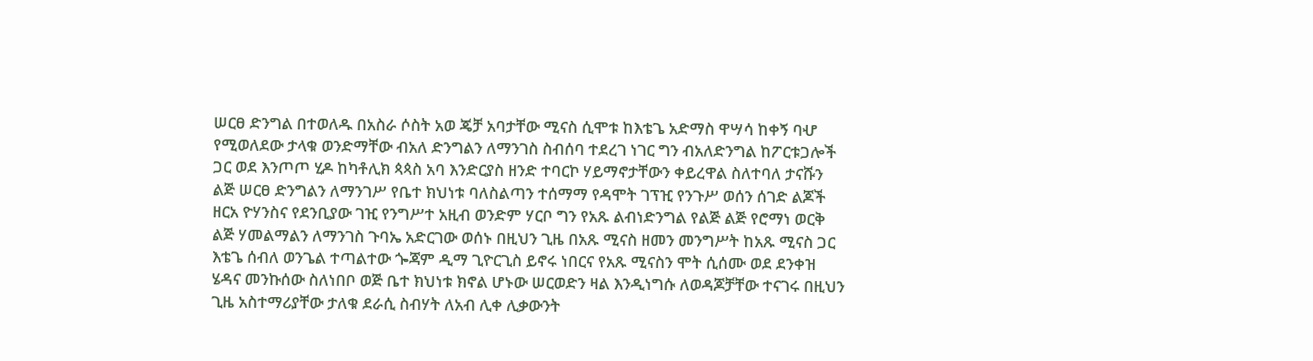ሠርፀ ድንግል በተወለዱ በአስራ ሶስት አወ ጄቻ አባታቸው ሚናስ ሲሞቱ ከእቴጌ አድማስ ዋሣሳ ከቀኝ ባሇ የሚወለደው ታላቁ ወንድማቸው ብአለ ድንግልን ለማንገስ ስብሰባ ተደረገ ነገር ግን ብአለድንግል ከፖርቱጋሎች ጋር ወደ እንጦጦ ሂዶ ከካቶሊክ ጳጳስ አባ እንድርያስ ዘንድ ተባርኮ ሃይማኖታቸውን ቀይረዋል ስለተባለ ታናሹን ልጅ ሠርፀ ድንግልን ለማንገሥ የቤተ ክህነቱ ባለስልጣን ተሰማማ የዳሞት ገፕዢ የንጉሥ ወሰን ሰገድ ልጆች ዘርአ ዮሃንስና የደንቢያው ገዢ የንግሥተ አዚብ ወንድም ሃርቦ ግን የአጹ ልብነድንግል የልጅ ልጅ የሮማነ ወርቅ ልጅ ሃመልማልን ለማንገስ ጉባኤ አድርገው ወሰኑ በዚህን ጊዜ በአጹ ሚናስ ዘመን መንግሥት ከአጹ ሚናስ ጋር እቴጌ ሰብለ ወንጌል ተጣልተው ጐጃም ዲማ ጊዮርጊስ ይኖሩ ነበርና የአጹ ሚናስን ሞት ሲሰሙ ወደ ደንቀዝ ሄዳና መንኩሰው ስለነበቦ ወጅ ቤተ ክህነቱ ክኖል ሆኑው ሠርወድን ዛል እንዲነግሱ ለወዳጆቻቸው ተናገሩ በዚህን ጊዜ አስተማሪያቸው ታለቁ ደራሲ ስብሃት ለአብ ሊቀ ሊቃውንት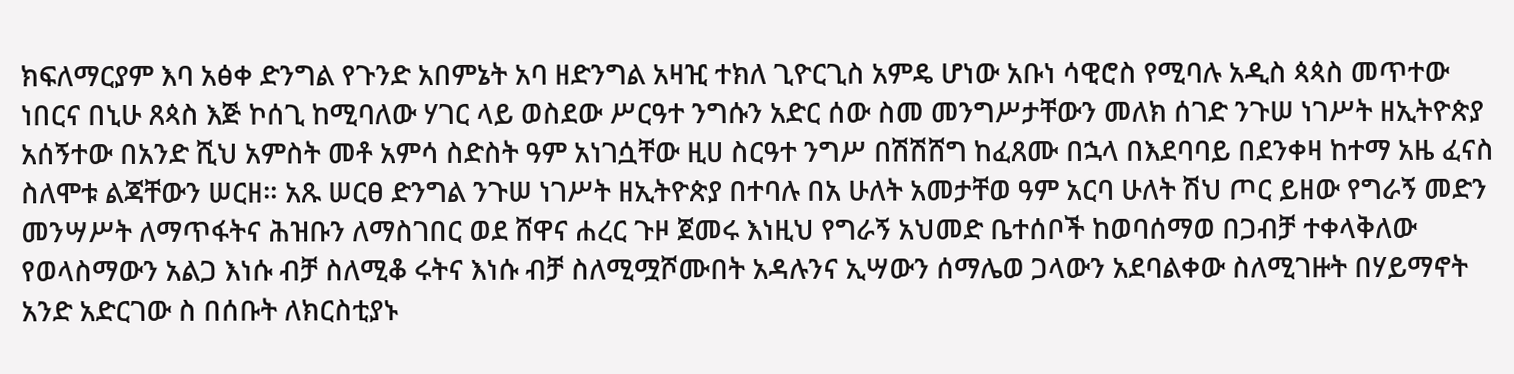ክፍለማርያም እባ አፅቀ ድንግል የጉንድ አበምኔት አባ ዘድንግል አዛዢ ተክለ ጊዮርጊስ አምዴ ሆነው አቡነ ሳዊሮስ የሚባሉ አዲስ ጳጳስ መጥተው ነበርና በኒሁ ጸጳስ እጅ ኮሰጊ ከሚባለው ሃገር ላይ ወስደው ሥርዓተ ንግሱን አድር ሰው ስመ መንግሥታቸውን መለክ ሰገድ ንጉሠ ነገሥት ዘኢትዮጵያ አሰኝተው በአንድ ሺህ አምስት መቶ አምሳ ስድስት ዓም አነገሷቸው ዚሀ ስርዓተ ንግሥ በሽሽሸግ ከፈጸሙ በኋላ በእደባባይ በደንቀዛ ከተማ አዜ ፈናስ ስለሞቱ ልጃቸውን ሠርዘ። አጹ ሠርፀ ድንግል ንጉሠ ነገሥት ዘኢትዮጵያ በተባሉ በአ ሁለት አመታቸወ ዓም አርባ ሁለት ሽህ ጦር ይዘው የግራኝ መድን መንሣሥት ለማጥፋትና ሕዝቡን ለማስገበር ወደ ሸዋና ሐረር ጉዞ ጀመሩ እነዚህ የግራኝ አህመድ ቤተሰቦች ከወባሰማወ በጋብቻ ተቀላቅለው የወላስማውን አልጋ እነሱ ብቻ ስለሚቆ ሩትና እነሱ ብቻ ስለሚሟሾሙበት አዳሉንና ኢሣውን ሰማሌወ ጋላውን አደባልቀው ስለሚገዙት በሃይማኖት አንድ አድርገው ስ በሰቡት ለክርስቲያኑ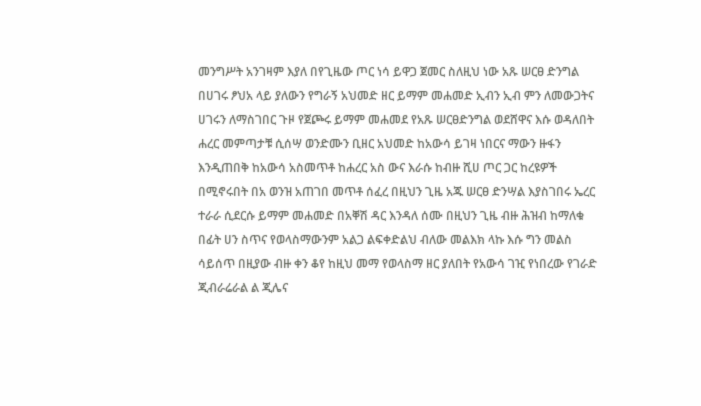መንግሥት አንገዛም እያለ በየጊዜው ጦር ነሳ ይዋጋ ጀመር ስለዚህ ነው አጹ ሠርፀ ድንግል በሀገሩ ፆህአ ላይ ያለውን የግራኝ አህመድ ዘር ይማም መሐመድ ኢብን ኢብ ምን ለመውጋትና ሀገሩን ለማስገበር ጉዞ የጀጮሩ ይማም መሐመደ የአጹ ሠርፀድንግል ወደሸዋና እሱ ወዳለበት ሐረር መምጣታቹ ሲሰሣ ወንድሙን ቢዘር አህመድ ከአውሳ ይገዛ ነበርና ማውን ዙፋን እንዲጠበቅ ከአውሳ አስመጥቶ ከሐረር አስ ውና እራሱ ከብዙ ሺሀ ጦር ጋር ከረዩዎች በሚኖሩበት በአ ወንዝ አጠገበ መጥቶ ሰፈረ በዚህን ጊዜ አጁ ሠርፀ ድንሣል እያስገበሩ ኤረር ተራራ ሲደርሱ ይማም መሐመድ በአቐሽ ዳር እንዳለ ሰሙ በዚህን ጊዜ ብዙ ሕዝብ ከማለቁ በፊት ሀን ስጥና የወላስማውንም አልጋ ልፍቀድልህ ብለው መልእክ ላኩ እሱ ግን መልስ ሳይሰጥ በዚያው ብዙ ቀን ቆየ ከዚህ መማ የወላስማ ዘር ያለበት የአውሳ ገዢ የነበረው የገራድ ጂብራሬራል ል ጂሌና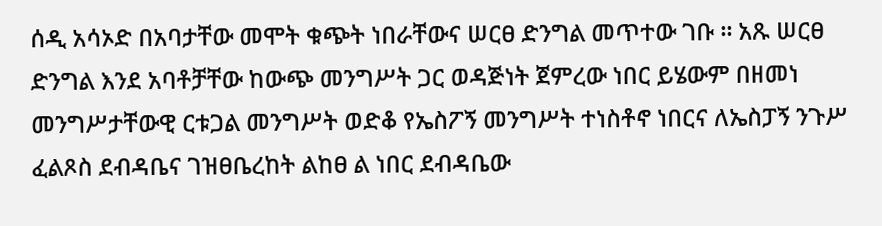ሰዲ አሳኦድ በአባታቸው መሞት ቁጭት ነበራቸውና ሠርፀ ድንግል መጥተው ገቡ ። አጹ ሠርፀ ድንግል እንደ አባቶቻቸው ከውጭ መንግሥት ጋር ወዳጅነት ጀምረው ነበር ይሄውም በዘመነ መንግሥታቸውዊ ርቱጋል መንግሥት ወድቆ የኤስፖኝ መንግሥት ተነስቶኖ ነበርና ለኤስፓኝ ንጉሥ ፈልጾስ ደብዳቤና ገዝፀቤረከት ልከፀ ል ነበር ደብዳቤው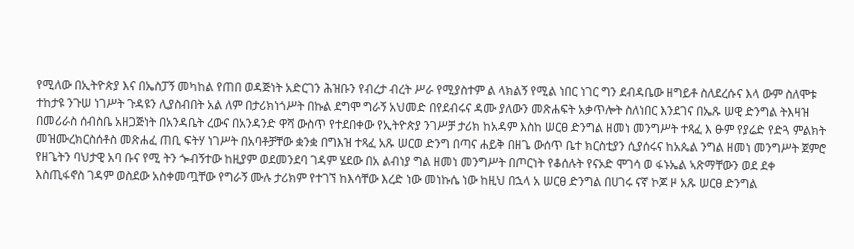የሚለው በኢትዮጵያ እና በኤስፓኝ መካከል የጠበ ወዳጅነት አድርገን ሕዝቡን የብረታ ብረት ሥራ የሚያስተም ል ላክልኝ የሚል ነበር ነገር ግን ደብዳቤው ዘግይቶ ስለደረሱና እላ ውም ስለሞቱ ተከታዩ ንጉሠ ነገሥት ጉዳዩን ሊያስብበት አል ለም በታሪክነጎሥት በኩል ደግሞ ግራኝ አህመድ በየደብሩና ዳሙ ያለውን መጽሐፍት አቃጥሎት ስለነበር እንደገና በኤጹ ሠዊ ድንግል ትእዛዝ በመሪራስ ሰብስቤ አዘጋጅነት በአንዳቤት ረውና በአንዳንድ ዋሻ ውስጥ የተደበቀው የኢትዮጵያ ንገሥቻ ታሪክ ከአዳም እስከ ሠርፀ ድንግል ዘመነ መንግሥት ተጻፈ እ ፁም የያሬድ የድጓ ምልክት መዝሙረክርስሰቶስ መጽሐፈ ጠቢ ፍትሃ ነገሥት በአባቶቻቸው ቋንቋ በግእዝ ተጻፈ አጹ ሠርወ ድንግ በጣና ሐይቅ በዘጌ ውሰጥ ቤተ ክርስቲያን ሲያሰሩና ከአጴል ንግል ዘመነ መንግሥት ጀምሮ የዘጌትን ባህታዊ አባ ቡና የሚ ትን ጐብኝተው ከዚያም ወደመንደባ ገዳም ሄደው በአ ልብነያ ግል ዘመነ መንግሥት በጦርነት የቆሰሉት የናኦድ ሞገሳ ወ ፋኑኤል ኣጽማቸውን ወደ ደቀ እስጢፋኖስ ገዳም ወስደው አስቀመጧቸው የግራኝ ሙሉ ታሪክም የተገኘ ከእሳቸው እረድ ነው መነኩሴ ነው ከዚህ በኋላ አ ሠርፀ ድንግል በሀገሩ ናኛ ኮጆ ዞ አጹ ሠርፀ ድንግል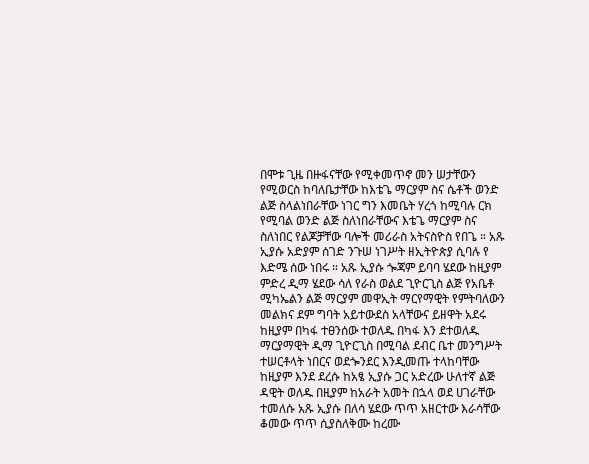በሞቱ ጊዜ በዙፋናቸው የሚቀመጥኖ መን ሠታቸውን የሚወርስ ከባለቤታቸው ከእቴጌ ማርያም ስና ሴቶች ወንድ ልጅ ስላልነበራቸው ነገር ግን እመቤት ሃረጎ ከሚባሉ ርክ የሚባል ወንድ ልጅ ስለነበራቸውና እቴጌ ማርያም ስና ስለነበር የልጆቻቸው ባሎች መሪራስ አትናስዮስ የበጌ ። አጹ ኢያሱ አድያም ሰገድ ንጉሠ ነገሥት ዘኢትዮጵያ ሲባሉ የ እድሜ ሰው ነበሩ ። አጹ ኢያሱ ጐጃም ይባባ ሄደው ከዚያም ምድረ ዲማ ሄደው ሳለ የራስ ወልደ ጊዮርጊስ ልጅ የአቤቶ ሚካኤልን ልጅ ማርያም መዋኢት ማርየማዊት የምትባለውን መልክና ደም ግባት አይተውደስ አላቸውና ይዘዋት አደሩ ከዚያም በካፋ ተፀንሰው ተወለዱ በካፋ እን ደተወለዱ ማርያማዊት ዲማ ጊዮርጊስ በሚባል ደብር ቤተ መንግሥት ተሠርቶላት ነበርና ወደጐንደር እንዲመጡ ተላከባቸው ከዚያም እንደ ደረሱ ከአፄ ኢያሱ ጋር አድረው ሁለተኛ ልጅ ዳዊት ወለዱ በዚያም ከአራት አመት በኋላ ወደ ሀገራቸው ተመለሱ አጹ ኢያሱ በለሳ ሄደው ጥጥ አዘርተው እራሳቸው ቆመው ጥጥ ሲያስለቅሙ ከረሙ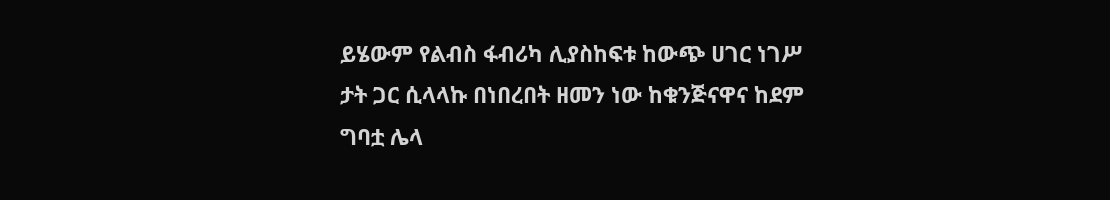ይሄውም የልብስ ፋብሪካ ሊያስከፍቱ ከውጭ ሀገር ነገሥ ታት ጋር ሲላላኩ በነበረበት ዘመን ነው ከቁንጅናዋና ከደም ግባቷ ሌላ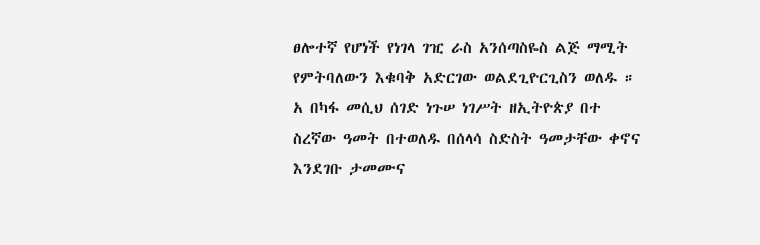ፀሎተኛ የሆነች የነገላ ገዢ ራስ አንሰጣስዬስ ልጅ ማሚት የምትባለውን እቁባቅ አድርገው ወልደጊዮርጊስን ወለዱ ። አ በካፋ መሲህ ሰገድ ነጉሠ ነገሥት ዘኢትዮጵያ በተ ስረኛው ዓመት በተወለዱ በሰላሳ ስድስት ዓመታቸው ቀኖና እንደገቡ ታመሙና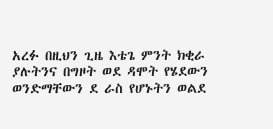አረፉ በዚህን ጊዜ እቴጌ ምንት ክቂራ ያሉትንና በግዞት ወደ ዳሞት የሄደውን ወንድማቸውን ደ ራስ የሆኑትን ወልደ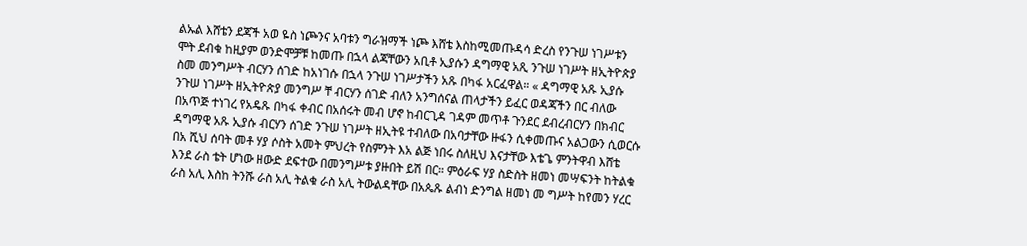ልኡል እሸቴን ደጃች አወ ዬስ ነጮንና አባቱን ግራዝማች ነጮ እሸቴ እስከሚመጡዳሳ ድረስ የንጉሠ ነገሥቱን ሞት ደብቁ ከዚያም ወንድሞቻቹ ከመጡ በኋላ ልጃቸውን አቢቶ ኢያሱን ዳግማዊ አጺ ንጉሠ ነገሥት ዘኢትዮጵያ ስመ መንግሥት ብርሃን ሰገድ ከአነገሱ በኋላ ንጉሠ ነገሥታችን አጹ በካፋ አርፈዋል። « ዳግማዊ አጹ ኢያሱ ንጉሠ ነገሥት ዘኢትዮጵያ መንግሥ ቸ ብርሃን ሰገድ ብለን አንግሰናል ጠላታችን ይፈር ወዳጃችን በር ብለው በአጥጅ ተነገረ የአዴጹ በካፋ ቀብር በአሰሩት መብ ሆኖ ከብርጊዳ ገዳም መጥቶ ጉንደር ደብረብርሃን በክብር ዳግማዊ አጹ ኢያሱ ብርሃን ሰገድ ንጉሠ ነገሥት ዘኢትዩ ተብለው በአባታቸው ዙፋን ሲቀመጡና አልጋውን ሲወርሱ በአ ሺህ ሰባት መቶ ሃያ ሶስት አመት ምህረት የስምንት እአ ልጅ ነበሩ ስለዚህ እናታቸው እቴጌ ምንትዋብ እሸቴ እንደ ራስ ቴት ሆነው ዘውድ ደፍተው በመንግሥቱ ያዙበት ይሽ በር። ምዕራፍ ሃያ ስድስት ዘመነ መሣፍንት ከትልቁ ራስ አሊ እስከ ትንሹ ራስ አሊ ትልቁ ራስ አሊ ትውልዳቸው በአጴጹ ልብነ ድንግል ዘመነ መ ግሥት ከየመን ሃረር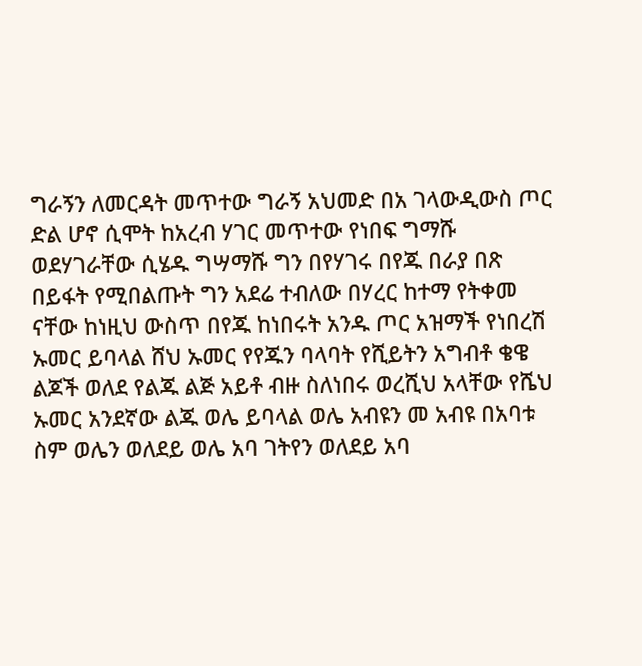ግራኝን ለመርዳት መጥተው ግራኝ አህመድ በአ ገላውዲውስ ጦር ድል ሆኖ ሲሞት ከአረብ ሃገር መጥተው የነበፍ ግማሹ ወደሃገራቸው ሲሄዱ ግሣማሹ ግን በየሃገሩ በየጁ በራያ በጽ በይፋት የሚበልጡት ግን አደሬ ተብለው በሃረር ከተማ የትቀመ ናቸው ከነዚህ ውስጥ በየጁ ከነበሩት አንዱ ጦር አዝማች የነበረሽ ኡመር ይባላል ሸህ ኡመር የየጁን ባላባት የሺይትን አግብቶ ቄዌ ልጆች ወለደ የልጁ ልጅ አይቶ ብዙ ስለነበሩ ወረሺህ አላቸው የሼህ ኡመር አንደኛው ልጁ ወሌ ይባላል ወሌ አብዩን መ አብዩ በአባቱ ስም ወሌን ወለደይ ወሌ አባ ገትየን ወለደይ አባ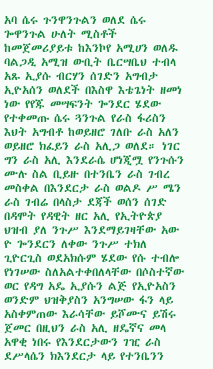አባ ሴሩ ጉንዋንጉልን ወለደ ሴሩ ጐዋንጉል ሁለት ሚስቶች ከመጀመሪያይቱ ከእንኮየ አሚሀን ወለዱ ባልጋዲ አሚዝ ውቢት ቤርሣቤህ ተብላ አጹ ኢያሱ ብርሃን ሰገድን አግብታ ኢዮአሰን ወለደች በእስዋ እቴጌነት ዘመነ ነው የየጁ መሣፍንት ጐንደር ሄደው የተቀመጡ ሴሩ ጓንጉል የራስ ፋሪስን እህት አግብቶ ከወይዘሮ ገለቡ ራስ አለን ወይዘሮ ክፈይን ራስ አሊጋ ወለደ። ነገር ግን ራስ አሊ እንደራሴ ሆነጂሟ የንጉሱን ሙሉ ስል ቢይዙ በተንቤን ራስ ገብረ መስቀል በእንደርታ ራስ ወልዶ ሥ ሜን ራስ ገብሬ በላስታ ደጃች ወሰን ሰገድ በዳሞት የዳዊት ዘር አሊ የኢትዮጵያ ህዝብ ያለ ንጉሥ እንደማይገዛቸው አው ዮ ጐንደርን ለቀው ንጉሥ ተክለ ጊዮርጊስ ወደአክሱም ሄደው የሱ ተብሎ የነገሠው ስለአልተቀበለላቸው በሶስተኛው ወር የዳግ አዴ ኢያሱን ልጅ የኢዮአስን ወንድም ህዝቅያስን አንግሠው ፋን ላይ አስቀምጠው እራሳቸው ይሾሙና ይሽሩ ጀመር በዚህን ራስ አሊ ዘዴኛና መላ አዋቂ ነበሩ የእንደርታውን ገዢ ራስ ደሥላሴን ክእንደርታ ላይ የተንቤንን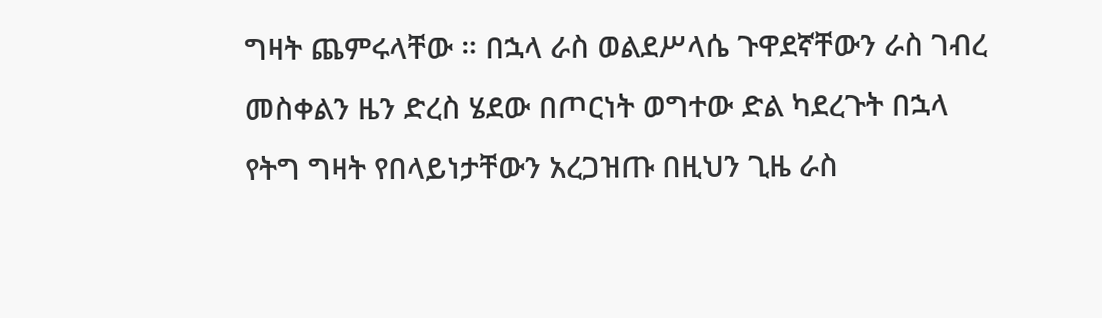ግዛት ጨምሩላቸው ። በኋላ ራስ ወልደሥላሴ ጉዋደኛቸውን ራስ ገብረ መስቀልን ዜን ድረስ ሄደው በጦርነት ወግተው ድል ካደረጉት በኋላ የትግ ግዛት የበላይነታቸውን አረጋዝጡ በዚህን ጊዜ ራስ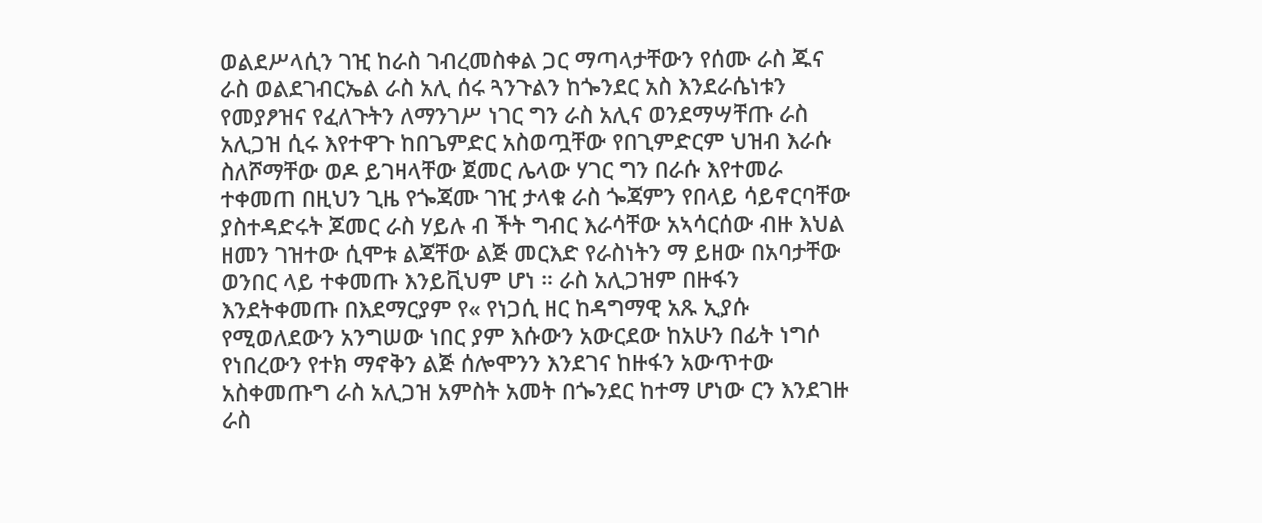ወልደሥላሲን ገዢ ከራስ ገብረመስቀል ጋር ማጣላታቸውን የሰሙ ራስ ጁና ራስ ወልደገብርኤል ራስ አሊ ሰሩ ጓንጉልን ከጐንደር አስ እንደራሴነቱን የመያፆዝና የፈለጉትን ለማንገሥ ነገር ግን ራስ አሊና ወንደማሣቸጡ ራስ አሊጋዝ ሲሩ እየተዋጉ ከበጌምድር አስወጧቸው የበጊምድርም ህዝብ እራሱ ስለሾማቸው ወዶ ይገዛላቸው ጀመር ሌላው ሃገር ግን በራሱ እየተመራ ተቀመጠ በዚህን ጊዜ የጐጃሙ ገዢ ታላቁ ራስ ጐጃምን የበላይ ሳይኖርባቸው ያስተዳድሩት ጆመር ራስ ሃይሉ ብ ችት ግብር እራሳቸው አኣሳርሰው ብዙ እህል ዘመን ገዝተው ሲሞቱ ልጃቸው ልጅ መርእድ የራስነትን ማ ይዘው በአባታቸው ወንበር ላይ ተቀመጡ እንይቪህም ሆነ ። ራስ አሊጋዝም በዙፋን እንደትቀመጡ በእደማርያም የ« የነጋሲ ዘር ከዳግማዊ አጹ ኢያሱ የሚወለደውን አንግሠው ነበር ያም እሱውን አውርደው ከአሁን በፊት ነግሶ የነበረውን የተክ ማኖቅን ልጅ ሰሎሞንን እንደገና ከዙፋን አውጥተው አስቀመጡግ ራስ አሊጋዝ አምስት አመት በጐንደር ከተማ ሆነው ርን እንደገዙ ራስ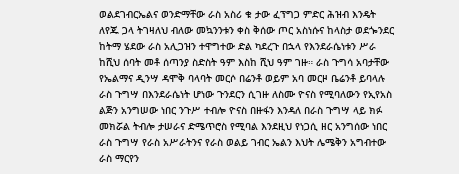ወልደገብርኤልና ወንድማቸው ራስ አስሪ ቁ ታው ፈፕግጋ ምድር ሕዝብ እንዴት ለየጁ ጋላ ትገዛለህ ብለው መኳንንቱን ቀስ ቅሰው ጦር አስነሱና ከላስታ ወደጐንደር ከትማ ሄደው ራስ አሊጋዝን ተዋግተው ድል ካደረጉ በኋላ የእንደራሴነቱን ሥራ ከሺህ ሰባት መቶ ሰጣንያ ስድስት ዓም እስከ ሺህ ዓም ገዙ። ራስ ጉግሳ አባታቸው የኤልማና ዲንሣ ዳሞቅ ባላባት መርሶ በሬንቶ ወይም አባ መርዞ ቤሬንቶ ይባላሉ ራስ ጉግሣ በእንደራሴነት ሆነው ጉንደርን ሲገዙ ለስሙ ዮናስ የሚባለውን የኢየአስ ልጅን አንግሠው ነበር ንጉሥ ተብሎ ዮናስ በዙፋን እንዳለ በራስ ጉግሣ ላይ ክፉ መክሯል ትብሎ ታሠራና ድሜጥሮስ የሚባል እንደዚህ የነጋሲ ዘር አንግሰው ነበር ራስ ጉግሣ የራስ አሥራትንና የራስ ወልይ ገብር ኤልን እህት ሌሜቅን አግብተው ራስ ማርየን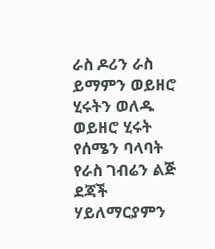ራስ ዶሪን ራስ ይማምን ወይዘሮ ሂሩትን ወለዱ ወይዘሮ ሂሩት የሰሜን ባላባት የራስ ገብሬን ልጅ ደጃች ሃይለማርያምን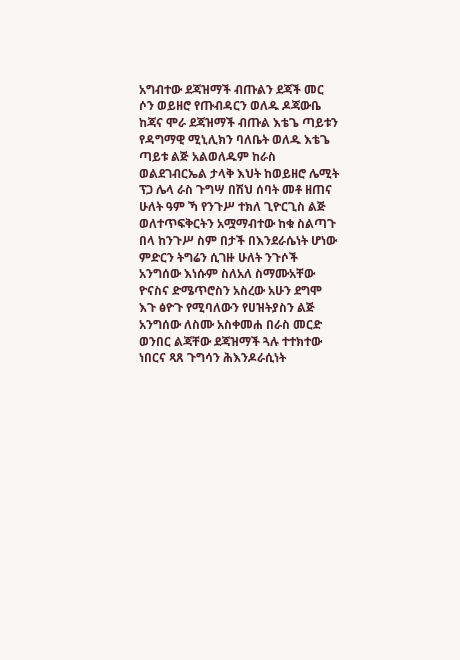አግብተው ደጃዝማች ብጡልን ደጃች መር ሶን ወይዘሮ የጡብዳርን ወለዱ ዶጃውቤ ከጃና ሞራ ደጃዝማች ብጡል እቴጌ ጣይቱን የዳግማዊ ሚኒሊክን ባለቤት ወለዱ እቴጌ ጣይቱ ልጅ አልወለዱም ከራስ ወልደገብርኤል ታላቅ እህት ከወይዘሮ ሌሚት ፕጋ ሌላ ራስ ጉግሣ በሽህ ሰባት መቶ ዘጠና ሁለት ዓም ኻ የንጉሥ ተክለ ጊዮርጊስ ልጅ ወለተጥፍቅርትን አሟማብተው ከቁ ስልጣጉ በላ ከንጉሥ ስም በታች በእንደራሴነት ሆነው ምድርን ትግሬን ሲገዙ ሁለት ንጉሶች አንግሰው እነሱም ስለአለ ስማሙአቸው ዮናስና ድሜጥሮስን አስረው አሁን ደግሞ እጉ ፅዮጉ የሚባለውን የሀዝትያስን ልጅ አንግሰው ለስሙ አስቀመሐ በራስ መርድ ወንበር ልጃቸው ደጃዝማች ጓሉ ተተክተው ነበርና ጻጸ ጉግሳን ሕእንዶራሲነት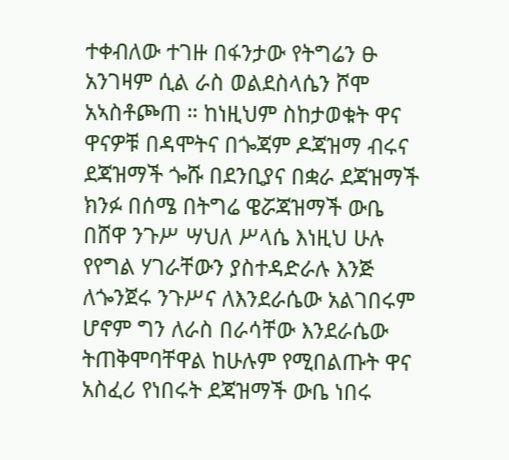ተቀብለው ተገዙ በፋንታው የትግሬን ፁ አንገዛም ሲል ራስ ወልደስላሴን ሾሞ አኣስቶጮጠ ። ከነዚህም ስከታወቁት ዋና ዋናዎቹ በዳሞትና በጐጃም ዶጃዝማ ብሩና ደጃዝማች ጐሹ በደንቢያና በቋራ ደጃዝማች ክንፉ በሰሜ በትግሬ ዌሯጃዝማች ውቤ በሸዋ ንጉሥ ሣህለ ሥላሴ እነዚህ ሁሉ የየግል ሃገራቸውን ያስተዳድራሉ እንጅ ለጐንጀሩ ንጉሥና ለእንደራሴው አልገበሩም ሆኖም ግን ለራስ በራሳቸው እንደራሴው ትጠቅሞባቸዋል ከሁሉም የሚበልጡት ዋና አስፈሪ የነበሩት ደጃዝማች ውቤ ነበሩ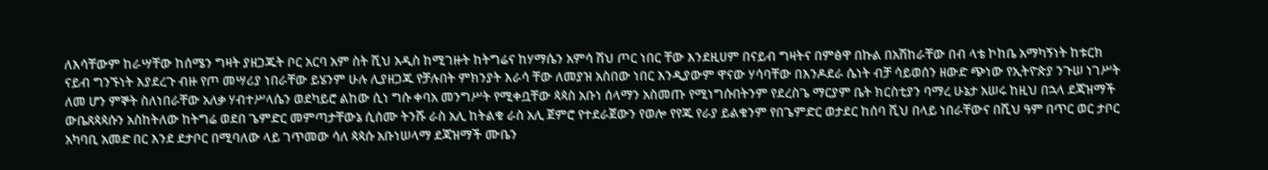ለእሳቸውም ከራሣቸው ከሰሜን ግዛት ያዘጋጁት ቦር አርባ አም ስት ሺህ አዲስ ከሚገዙት ከትግሬና ከሃማሴን አምሳ ሽህ ጦር ነበር ቸው እንደዚሀም በናይብ ግዛትና በምፅዋ በኩል በአሽከራቸው በብ ላቴ ኮከቤ አማካኝነት ከቱርክ ናይብ ግንኙነት እያደረጉ ብዙ የጦ መሣሪያ ነበራቸው ይሄንም ሁሉ ሊያዘጋጁ የቻሉበት ምክንያት እራሳ ቸው ለመያዝ አስበው ነበር እንዲያውም ዋናው ሃሳባቸው በእንዶደራ ሴነት ብቻ ሳይወሰን ዘውድ ጭነው የኢትዮጵያ ንጉሠ ነገሥት ለመ ሆን ምኞት ስለነበራቸው አለቃ ሃብተሥላሴን ወደካይሮ ልከው ሲነ ግሱ ቀባአ መንግሥት የሚቀቧቸው ጳጳስ አቡነ ሰላማን አስመጡ የሚነግሱበትንም የደረስጌ ማርያም ቤት ክርስቲያን ባማረ ሁኔታ አሠሩ ከዚህ በኋላ ደጃዝማች ውቤጸጳጳሱን አስከትለው ከትግሬ ወደበ ጌምድር መምጣታቸውኔ ሲሰሙ ትንሹ ራስ አሊ ከትልቁ ራስ አሊ ጀምሮ የተደራጀውን የወሎ የየጁ የራያ ይልቁንም የበጌምድር ወታደር ከሰባ ሺህ በላይ ነበራቸውና በሺህ ዓም በጥር ወር ታቦር አካባቢ አመድ በር እንደ ደታቦር በሚባለው ላይ ገጥመው ሳለ ጳጳሱ አቡነሠላማ ደጃዝማች ሙቤን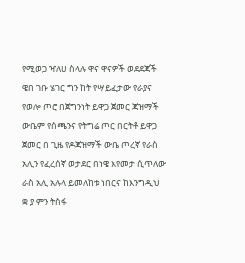የሚወጋ ዣለሀ ስላሉ ዋና ዋናዎች ወደደጃች ዌበ ገቡ ሄገር ግን ከት የሣይፈታው የራያና የወሎ ጦሮ በጀግንነት ይዋጋ ጀመር ጃዝማች ውቤም የሰጫንና የትግሬ ጦር በርትቶ ይዋጋ ጀመር በ ጊዜ የዶጃዝማች ውቤ ጦረኛ የራስ አሊን የፈረሰኛ ወታደር በነዌ እየመታ ሲጥለው ራስ አሊ አሉላ ይመለከቱ ነበርና ከእንግዲህ ቋ ያ ምን ትስፋ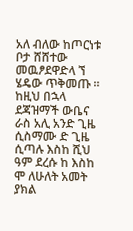አለ ብለው ከጦርነቱ ቦታ ሸሸተው መዉፆደዋድላ ኘ ሄዴው ጥቅመጡ ። ከዚህ በኋላ ደጃዝማች ውቤና ራስ አሊ አንድ ጊዜ ሲስማሙ ድ ጊዜ ሲጣሉ እስከ ሺህ ዓም ደረሱ ከ እስከ ሞ ለሁለት አመት ያክል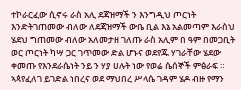ተኮራርፈው ሲኖሩ ራስ አሊ ደጃዝማች ን እንግዲህ ጦርነት እንድትገጠመው ብለው ለደጃዝማች ውቤ ቢል እኔ አልመጣም እራስህ ሄደህ ግጠመው ብለው አለመታዘ ገለጡ ራስ አሊም በ ዓም በመጋቢት ወር ጦርነት ካሣ ጋር ገጥመው ድል ሆኑና ወደየጁ ሃገራቸው ሄደው ቀመጡ የእንደራሴነት ንይ ን ሃያ ሀሉት ነው የወሬ ሴሰኞች ምፅራፍ ። ኣጳየፈለገ ይገድል ነበረና ወደ ማህበረ ሥላሴ ገዳም ሄዶ ብዙ የማን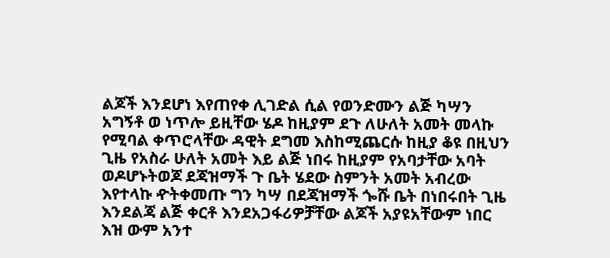ልጆች እንደሆነ እየጠየቀ ሊገድል ሲል የወንድሙን ልጅ ካሣን አግኝቶ ወ ነጥሎ ይዚቸው ሄዶ ከዚያም ደጉ ለሁለት አመት መላኩ የሚባል ቀጥሮላቸው ዳዊት ደግመ እስከሚጨርሱ ከዚያ ቆዩ በዚህን ጊዜ የአስራ ሁለት አመት እይ ልጅ ነበሩ ከዚያም የአባታቸው አባት ወዶሆኑትወጆ ደጃዝማች ጉ ቤት ሄደው ስምንት አመት አብረው እየተላኩ ዯትቀመጡ ግን ካሣ በደጃዝማች ጐሹ ቤት በነበሩበት ጊዜ እንደልጃ ልጅ ቀርቶ እንደአጋፋሪዎቻቸው ልጆች አያዩአቸውም ነበር እዝ ውም አንተ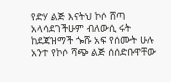የድሃ ልጅ እናትህ ኮሶ ሸጣ አላሳደገችሁም ብለውሲ ሩት ከደጃዝማች ጐሹ አፍ የሰሙት ሁሉ አንተ የኮሶ ሻጭ ልጅ ሰሰድቡዋቸው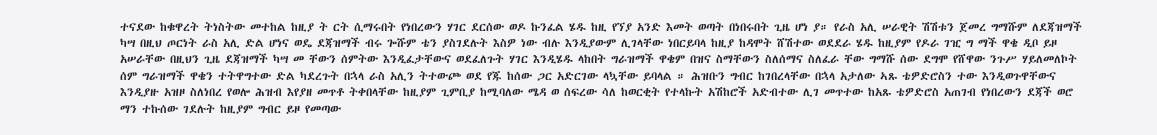ተናደው ከቁዋረት ትነስትው መተከል ከዚያ ት ርት ሲማሩበት የነበረውን ሃገር ደርሰው ወዶ ኩንፈል ሄዱ ከዚ የኘያ አንድ እመት ወጣት በነበሩበት ጊዜ ሆነ ያ። የራስ አሊ ሠራዊት ሽሽቱን ጀመረ ግማሹም ለደጃዝማች ካሣ በዚህ ጦርነት ራስ አሊ ድል ሆነና ወዴ ደጃዝማች ብሩ ጐሹም ቴን ያስገደሉት እስዎ ነው ብሉ እንዲያውም ሊገላቸው ነበርይባላ ከዚያ ከዳሞት ሸሽተው ወደደራ ሄዱ ከዚያም የዶራ ገዢ ግ ማች ዋቄ ዲቦ ይዞ አሠራቸው በዚህን ጊዜ ደጃዝማች ካሣ መ ቸውን ሰምትው እንዲፈታቸውና ወደፈለጉት ሃገር እንዲሄዱ ላከበት ግራዝማች ዋቄም በዝና ስማቸውን ስለሰማና ስለፈራ ቸው ግማሹ ሰው ደግሞ የሸዋው ንጉሥ ሃይለመለኮት ሰም ግራዝማች ዋቄን ተትዋግተው ድል ካደረጉት በኋላ ራስ አሊን ትተውጮ ወደ የጁ ከሰው ጋር አድርገው ላኳቸው ይባላል ። ሕዝቡን ግብር ከገበረላቸው በኋላ አታለው ኣጹ ቴዎድሮስን ተው እንዲወጉዋቸውና እንዲያዙ አዝዞ ስለነበረ የወሎ ሕዝብ እየያዘ መጥቶ ትቀበላቸው ከዚያም ጊምቢያ ከሚባለው ሜዳ ወ ሰፍረው ሳለ ከወርቂት የተላኩት አሽከሮች አድብተው ሊገ መጥተው ከአጹ ቴዎድሮስ አጠገብ የነበረውን ደጃች ወሮ ማን ተኩሰው ገደሉት ከዚያም ግብር ይዞ የመጣው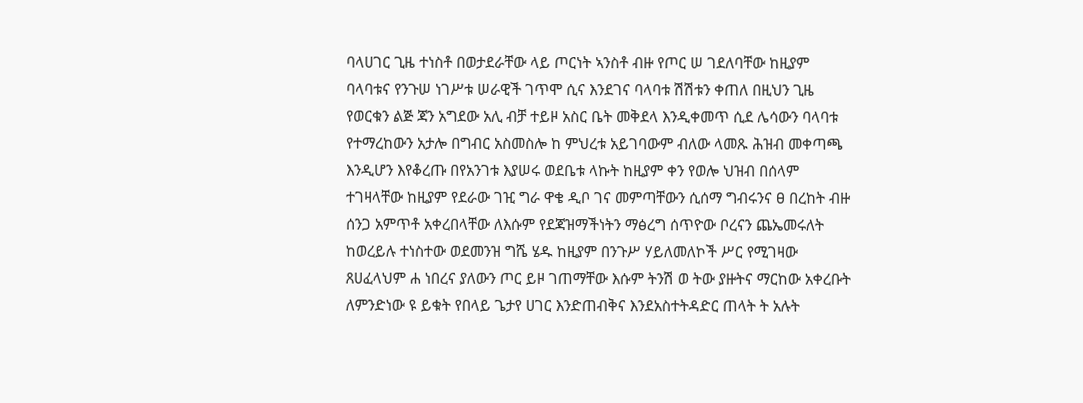ባላሀገር ጊዜ ተነስቶ በወታደራቸው ላይ ጦርነት ኣንስቶ ብዙ የጦር ሠ ገደለባቸው ከዚያም ባላባቱና የንጉሠ ነገሥቱ ሠራዊች ገጥሞ ሲና እንደገና ባላባቱ ሽሽቱን ቀጠለ በዚህን ጊዜ የወርቁን ልጅ ጃን አግደው አሊ ብቻ ተይዞ አስር ቤት መቅደላ እንዲቀመጥ ሲደ ሌሳውን ባላባቱ የተማረከውን አታሎ በግብር አስመስሎ ከ ምህረቱ አይገባውም ብለው ላመጹ ሕዝብ መቀጣጫ እንዲሆን እየቆረጡ በየአንገቱ እያሠሩ ወደቤቱ ላኩት ከዚያም ቀን የወሎ ህዝብ በሰላም ተገዛላቸው ከዚያም የደራው ገዢ ግራ ዋቄ ዲቦ ገና መምጣቸውን ሲሰማ ግብሩንና ፀ በረከት ብዙ ሰንጋ አምጥቶ አቀረበላቸው ለእሱም የደጃዝማችነትን ማፅረግ ሰጥዮው ቦረናን ጨኤመሩለት ከወረይሉ ተነስተው ወደመንዝ ግሼ ሄዱ ከዚያም በንጉሥ ሃይለመለኮች ሥር የሚገዛው ጸሀፈላህም ሐ ነበረና ያለውን ጦር ይዞ ገጠማቸው እሱም ትንሽ ወ ትው ያዙትና ማርከው አቀረቡት ለምንድነው ዩ ይቁት የበላይ ጌታየ ሀገር እንድጠብቅና እንደአስተትዳድር ጠላት ት አሉት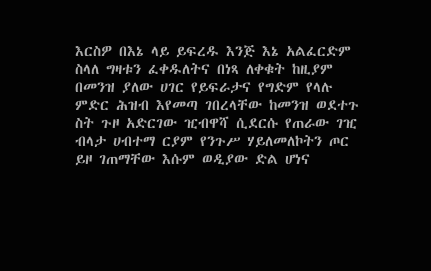እርስዎ በእኔ ላይ ይፍረዱ እንጅ እኔ አልፈርድም ስላለ ግዛቱን ፈቀዱለትና በነጻ ለቀቁት ከዚያም በመንዝ ያለው ሀገር የይፍራታና የግድም የላሉ ምድር ሕዝብ እየመጣ ገበረላቸው ከመንዝ ወደተጉ ስት ጉዞ አድርገው ዢብዋሻ ሲደርሱ የጠራው ገዢ ብላታ ሀብተማ ርያም የንጉሥ ሃይለመለኮትን ጦር ይዞ ገጠማቸው እሱም ወዲያው ድል ሆነና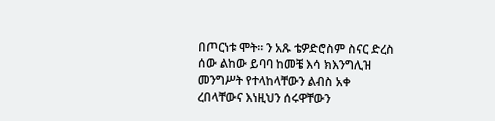በጦርነቱ ሞት። ን አጹ ቴዎድሮስም ስናር ድረስ ሰው ልከው ይባባ ከመቼ እሳ ክእንግሊዝ መንግሥት የተላከላቸውን ልብስ አቀ ረበላቸውና እነዚህን ሰሩዋቸውን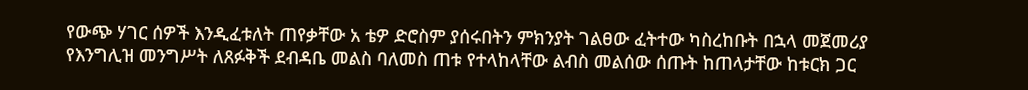የውጭ ሃገር ሰዎች እንዲፈቱለት ጠየቃቸው አ ቴዎ ድሮስም ያሰሩበትን ምክንያት ገልፀው ፈትተው ካስረከቡት በኋላ መጀመሪያ የእንግሊዝ መንግሥት ለጸፉቅች ደብዳቤ መልስ ባለመስ ጠቱ የተላከላቸው ልብስ መልሰው ሰጡት ከጠላታቸው ከቱርክ ጋር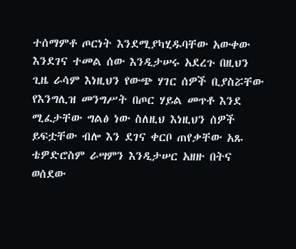ተሰማምቶ ጦርነት እንደሚያካሂዱባቸው አውቀው እንደገና ተመል ሰው እንዲታሠሩ አደረጉ በዚህን ጊዜ ራሳም እነዚህን የውጭ ሃገር ሰዎች ቢያስሯቸው የእንግሊዝ መንግሥት በጦር ሃይል መጥቶ እንደ ሚፈታቸው ግልፅ ነው ስለዚህ እነዚህን ሰዎች ይፍቷቸው ብሎ እን ደገና ቀርቦ ጠየቃቸው አጹ ቴዎድሮስም ራሣምን እንዲታሠር አዘዙ በትና ወሰደው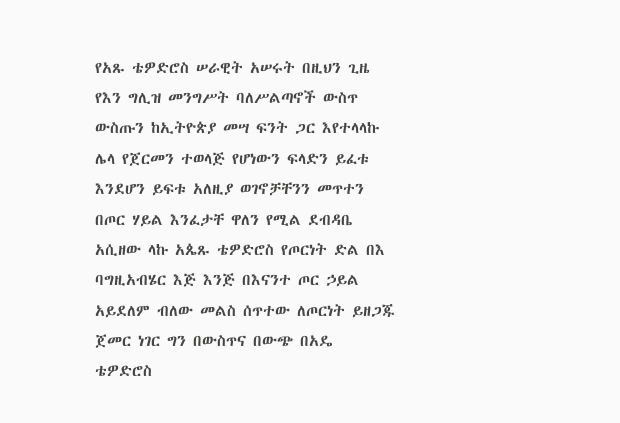የአጹ ቴዎድሮስ ሠራዊት አሠሩት በዚህን ጊዜ የእን ግሊዝ መንግሥት ባለሥልጣኖች ውስጥ ውስጡን ከኢትዮጵያ መሣ ፍንት ጋር እየተላላኩ ሌላ የጀርመን ተወላጅ የሆነውን ፍላድን ይፈቱ እንደሆን ይፍቱ አለዚያ ወገኖቻቸንን መጥተን በጦር ሃይል እንፈታቸ ዋለን የሚል ደብዳቤ አሲዘው ላኩ አጴጹ ቴዎድሮስ የጦርነት ድል በእ ባግዚአብሄር እጅ እንጅ በእናንተ ጦር ኃይል አይደለም ብለው መልስ ሰጥተው ለጦርነት ይዘጋጁ ጀመር ነገር ግን በውስጥና በውጭ በአዴ ቴዎድሮስ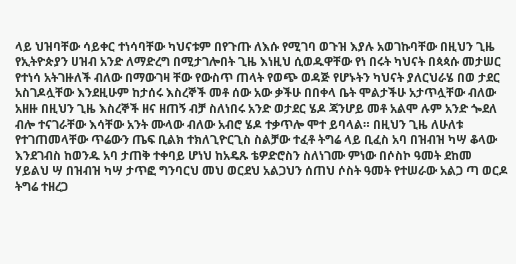ላይ ህዝባቸው ሳይቀር ተነሳባቸው ካህናቱም በየጉጡ ለእሱ የሚገባ ወጉዝ እያሉ አወገኩባቸው በዚህን ጊዜ የኢትዮጵያን ሀዝብ አንድ ለማድረግ በሚታገሎበት ጊዜ እነዚህ ሲወዱዋቸው የነ በሩት ካህናት በጳጳሱ መታሠር የተነሳ አትገዙለች ብለው በማውገዛ ቸው የውስጥ ጠላት የወጭ ወዳጅ የሆኑትን ካህናት ያለርህራሄ በወ ታደር አስገዶሏቸው እንደዚሁም ከታሰሩ እስረኞች መቶ ሰው አው ቃችሁ በበቀላ ቤት ሞልታችሁ አታጥሏቸው ብለው አዘዙ በዚህን ጊዜ እስረኞች ዘና ዘጠኝ ብቻ ስለነበሩ አንድ ወታደር ሄዶ ጃንሆይ መቶ አልሞ ሉም አንድ ጐደለ ብሎ ተናገራቸው እሳቸው አንት ሙላው ብለው አብሮ ሄዶ ተቃጥሎ ሞተ ይባላል። በዚህን ጊዜ ለሁለቱ የተገጠመላቸው ጥሬውን ጤፍ ቢልክ ተክለጊዮርጊስ ስልቻው ተፈቶ ትግሬ ላይ ቢፈስ አባ በዝብዝ ካሣ ቆላው እንደገብስ ከወንዱ አባ ታጠቅ ተቀባይ ሆነህ ከአዴጹ ቴዎድሮስን ስለነገሙ ምነው በሶስኮ ዓመት ደከመ ሃይልህ ሣ በዝብዝ ካሣ ታጥፎ ግንባርህ መህ ወርደህ አልጋህን ሰጠህ ሶስት ዓመት የተሠራው አልጋ ጣ ወርዶ ትግሬ ተዘረጋ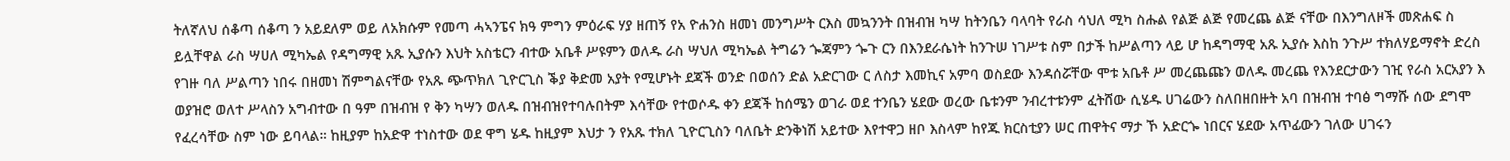ትለኛለህ ሰቆጣ ሰቆጣ ን አይደለም ወይ ለአክሱም የመጣ ሓኣንፔና ክዓ ምግን ምዕራፍ ሃያ ዘጠኝ የአ ዮሐንስ ዘመነ መንግሥት ርእስ መኳንንት በዝብዝ ካሣ ከትንቤን ባላባት የራስ ሳህለ ሚካ ስሑል የልጅ ልጅ የመረጨ ልጅ ናቸው በእንግለዞች መጽሐፍ ስ ይሏቸዋል ራስ ሣሀለ ሚካኤል የዳግማዊ አጹ ኢያሱን እህት አስቴርን ብተው አቤቶ ሥዩምን ወለዱ ራስ ሣህለ ሚካኤል ትግሬን ጐጃምን ጐጉ ርን በእንደራሴነት ከንጉሠ ነገሥቱ ስም በታች ከሥልጣን ላይ ሆ ከዳግማዊ አጹ ኢያሱ እስከ ንጉሥ ተክለሃይማኖት ድረስ የገዙ ባለ ሥልጣን ነበሩ በዘመነ ሽምግልናቸው የአጹ ጭጥክለ ጊዮርጊስ ቕያ ቅድመ አያት የሚሆኑት ደጃች ወንድ በወሰን ድል አድርገው ር ለስታ እመኪና አምባ ወስደው እንዳሰሯቸው ሞቱ አቤቶ ሥ መረጨጩን ወለዱ መረጨ የእንደርታውን ገዢ የራስ አርአያን እ ወያዝሮ ወለተ ሥላስን አግብተው በ ዓም በዝብዝ የ ቅን ካሣን ወለዱ በዝብዝየተባሉበትም እሳቸው የተወሶዱ ቀን ደጃች ከሰሜን ወገራ ወደ ተንቤን ሄደው ወረው ቤቱንም ንብረተቱንም ፈትሸው ሲሄዱ ሀገሬውን ስለበዘበዙት አባ በዝብዝ ተባፅ ግማሹ ሰው ደግሞ የፈረሳቸው ስም ነው ይባላል። ከዚያም ከአድዋ ተነስተው ወደ ዋግ ሄዱ ከዚያም እህታ ን የአጹ ተክለ ጊዮርጊስን ባለቤት ድንቅነሽ አይተው እየተዋጋ ዘቦ እስላም ከየጁ ክርስቲያን ሠር ጠዋትና ማታ ኾ አድርጐ ነበርና ሄደው አጥፊውን ገለው ሀገሩን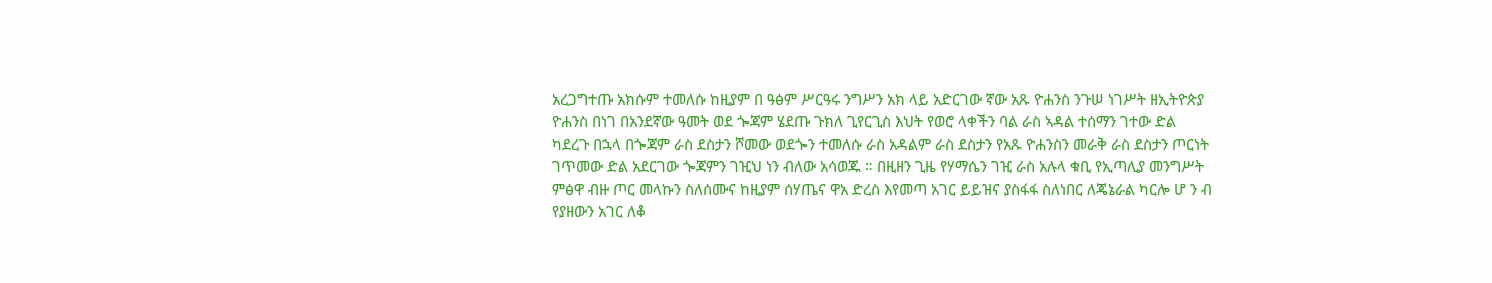አረጋግተጡ አክሱም ተመለሱ ከዚያም በ ዓፅም ሥርዓሩ ንግሥን አክ ላይ አድርገው ኛው አጹ ዮሐንስ ንጉሠ ነገሥት ዘኢትዮጵያ ዮሐንስ በነገ በአንደኛው ዓመት ወደ ጐጃም ሄደጡ ጉክለ ጊየርጊስ እህት የወሮ ላቀችን ባል ራስ ኣዳል ተሰማን ገተው ድል ካደረጉ በኋላ በጐጃም ራስ ደስታን ሾመው ወደጐን ተመለሱ ራስ አዳልም ራስ ደስታን የአጹ ዮሐንስን መራቅ ራስ ደስታን ጦርነት ገጥመው ድል አደርገው ጐጃምን ገዢህ ነን ብለው አሳወጁ ። በዚዘን ጊዜ የሃማሴን ገዢ ራስ አሉላ ቁቢ የኢጣሊያ መንግሥት ምፅዋ ብዙ ጦር መላኩን ስለሰሙና ከዚያም ሰሃጤና ዋአ ድረስ እየመጣ አገር ይይዝና ያስፋፋ ስለነበር ለጄኔራል ካርሎ ሆ ን ብ የያዘውን አገር ለቆ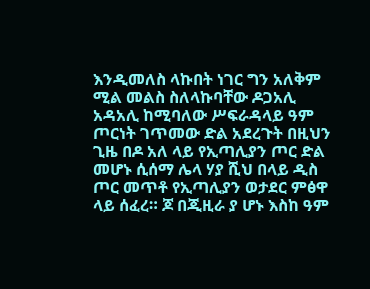እንዲመለስ ላኩበት ነገር ግን አለቅም ሚል መልስ ስለላኩባቸው ዶጋአሊ አዳአሊ ከሚባለው ሥፍራዳላይ ዓም ጦርነት ገጥመው ድል አደረጉት በዚህን ጊዜ በዶ አለ ላይ የኢጣሊያን ጦር ድል መሆኑ ሲሰማ ሌላ ሃያ ሺህ በላይ ዲስ ጦር መጥቶ የኢጣሊያን ወታደር ምፅዋ ላይ ሰፈረ። ጆ በጂዚራ ያ ሆኑ እስከ ዓም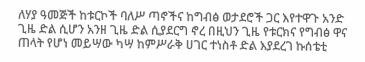ለሃያ ዓመጅች ከቱርኮች ባለሥ ጣኖችና ከግብፅ ወታደሮች ጋር እየተዋጉ አንድ ጊዜ ድል ሲሆን አንዘ ጊዜ ድል ሲያደርግ ኖረ በዚህን ጊዜ የቱርክና የግብፅ ዋና ጠላት የሆነ መይሣው ካሣ ከምሥራቅ ሀገር ተነስቶ ድል እያደረገ ኩሰቴቲ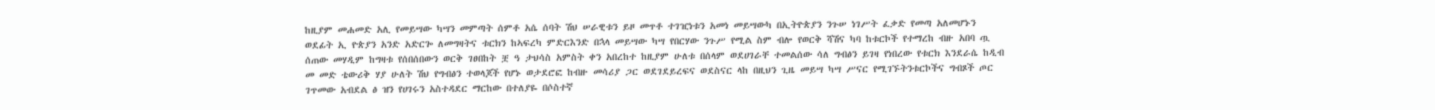ከዚያም መሐመድ አሊ የመይሣው ካሣን መምጣት ሰምቶ አሴ ሰባት ሽህ ሠራዊቱን ይዞ መጥቶ ተገዢነቱን አመነ መይሣውካ በኢትዮጵያን ንጉሠ ነገሥት ፈቃድ የመጣ አለመሆኑን ወደፊት ኢ ዮጵያን አንድ አድርጐ ለመግዛትና ቱርክን ከኣፍረካ ምድርእንድ በኋላ መይሣው ካሣ የበርሃው ንጉሥ የሚል ስም ብሎ የወርቅ ሻሽና ካባ ከቱርኮች የተማረከ ብዙ አበባ ጧ ሰጠው መሃዲም ከግዛቱ የሰበሰበውን ወርቅ ገፀበከት ቿ ዓ ታህሳስ አምስት ቀን አበረከተ ከዚያም ሁለቱ በሰላም ወደሀገራቸ ተመልሰው ሳለ ግብፅን ይገዛ የነበረው የቱርክ እንደራሴ ከዲብ መ መድ ቴውሪቅ ሃያ ሁለት ሽህ የግብፅን ተወላጆች የሆኑ ወታደሮፎ ከብዙ መሳሪያ ጋር ወደገደይረፍና ወደስናር ላከ በዚህን ጊዜ መይሣ ካሣ ሥናር የሚገኙትንቱርኮችና ግብጾች ጦር ገጥመው አብደል ፅ ዝን የሀገሩን አስተዳደር ማርከው በተለያዬ በሶስተኛ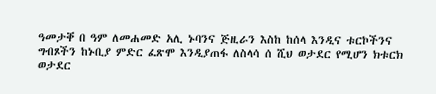ዓመታቐ በ ዓም ለመሐመድ አሊ ኑባንና ጅዚራን እስከ ከሰላ እንዲና ቱርኮችንና ግብጾችን ከኑቢያ ምድር ፈጽሞ እንዲያጠፋ ለስላሳ ሰ ሺህ ወታደር የሚሆን ክቱርክ ወታደር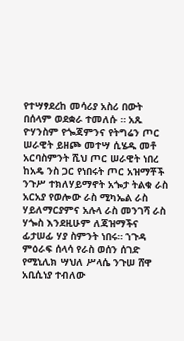የተሣፃደረከ መሳሪያ አስሪ በውት በሰላም ወደቋራ ተመለሱ ። አጹ ዮሃንስም የጐጃምንና የትግሬን ጦር ሠራዊት ይዘጮ መተሣ ሲሄዱ መቶ አርባስምንት ሺህ ጦር ሠራዊት ነበረ ከአዴ ንስ ጋር የነበሩት ጦር አዝማቾች ንጉሥ ተክለሃይማኖት አጐታ ትልቁ ራስ አርአያ የወሎው ራስ ሚካኤል ራስ ሃይለማርያምና አሉላ ራስ መንገሻ ራስ ሃጐስ እንደዚሁም ለጃዝማችና ፊታሠፊ ሃያ ስምንት ነበሩ። ኀጉዳ ምዕራፍ ሰላሳ የራስ ወሰን ሰገድ የሚኒሊክ ሣህለ ሥላሴ ንጉሠ ሸዋ አቢሲነያ ተብለው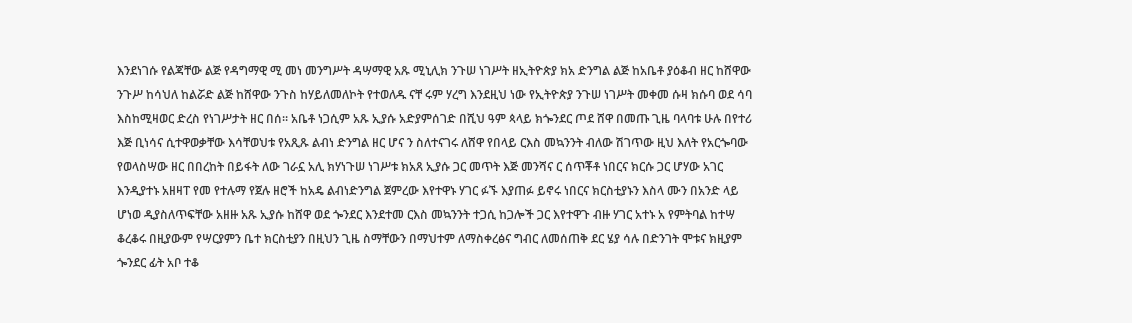እንደነገሱ የልጃቸው ልጅ የዳግማዊ ሚ መነ መንግሥት ዳሣማዊ አጹ ሚኒሊክ ንጉሠ ነገሥት ዘኢትዮጵያ ክአ ድንግል ልጅ ከአቤቶ ያዕቆብ ዘር ከሸዋው ንጉሥ ከሳህለ ከልሯድ ልጅ ከሸዋው ንጉስ ከሃይለመለኮት የተወለዱ ናቸ ሩም ሃረግ እንደዚህ ነው የኢትዮጵያ ንጉሠ ነገሥት መቀመ ሱዛ ክሱባ ወደ ሳባ እስከሚዛወር ድረስ የነገሥታት ዘር በሰ። አቤቶ ነጋሲም አጹ ኢያሱ አድያምሰገድ በሺህ ዓም ጳላይ ክጐንደር ጦደ ሸዋ በመጡ ጊዜ ባላባቱ ሁሉ በየተሪ እጅ ቢነሳና ሲተዋወቃቸው እሳቸወህቱ የአጺጹ ልብነ ድንግል ዘር ሆና ን ስለተናገሩ ለሸዋ የበላይ ርእስ መኳንንት ብለው ሽገጥው ዚህ እለት የአርጐባው የወላስሣው ዘር በበረከት በይፋት ለው ገራኗ አሊ ክሃነጉሠ ነገሥቱ ክአጸ ኢያሱ ጋር መጥት እጅ መንሻና ር ሰጥቾቶ ነበርና ክርሱ ጋር ሆሃው አገር እንዲያተኑ አዘዛፐ የመ የተሉማ የጀሉ ዘሮች ከአዴ ልብነድንግል ጀምረው እየተዋኑ ሃገር ፉኙ እያጠፉ ይኖሩ ነበርና ክርስቲያኑን እስላ ሙን በአንድ ላይ ሆነወ ዲያስለጥፍቸው አዘዙ አጹ ኢያሱ ከሸዋ ወደ ጐንደር እንደተመ ርእስ መኳንንት ተጋሲ ከጋሎች ጋር እየተዋጉ ብዙ ሃገር አተኑ አ የምትባል ከተሣ ቆረቆሩ በዚያውም የሣርያምን ቤተ ክርስቲያን በዚህን ጊዜ ስማቸውን በማህተም ለማስቀረፅና ግብር ለመሰጠቅ ደር ሄያ ሳሉ በድንገት ሞቱና ክዚያም ጐንደር ፊት አቦ ተቆ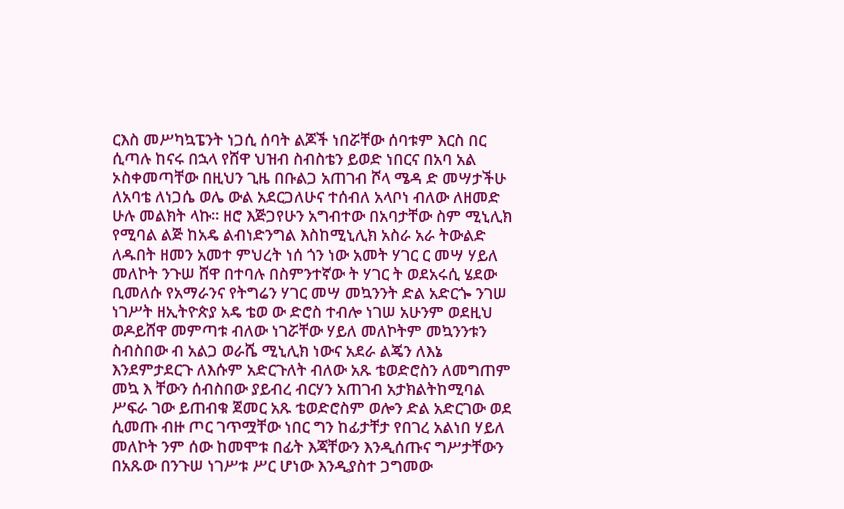ርእስ መሥካኳፔንት ነጋሲ ሰባት ልጆች ነበሯቸው ሰባቱም እርስ በር ሲጣሉ ከናሩ በኋላ የሸዋ ህዝብ ስብስቴን ይወድ ነበርና በአባ አል ኦስቀመጣቸው በዚህን ጊዜ በቡልጋ አጠገብ ሾላ ሜዳ ድ መሣታችሁ ለአባቴ ለነጋሴ ወሌ ውል አደርጋለሁና ተሰብለ አላቦነ ብለው ለዘመድ ሁሉ መልክት ላኩ። ዘሮ እጅጋየሁን አግብተው በአባታቸው ስም ሚኒሊክ የሚባል ልጅ ከአዴ ልብነድንግል እስከሚኒሊክ አስራ አራ ትውልድ ለዱበት ዘመን አመተ ምህረት ነሰ ጎን ነው አመት ሃገር ር መሣ ሃይለ መለኮት ንጉሠ ሸዋ በተባሉ በስምንተኛው ት ሃገር ት ወደአሩሲ ሄደው ቢመለሱ የአማራንና የትግሬን ሃገር መሣ መኳንንት ድል አድርጐ ንገሠ ነገሥት ዘኢትዮጵያ አዴ ቴወ ው ድሮስ ተብሎ ነገሠ አሁንም ወደዚህ ወዶይሸዋ መምጣቱ ብለው ነገሯቸው ሃይለ መለኮትም መኳንንቱን ስብስበው ብ አልጋ ወራሼ ሚኒሊክ ነውና አደራ ልጄን ለእኔ እንደምታደርጉ ለእሱም አድርጉለት ብለው አጹ ቴወድሮስን ለመግጠም መኳ እ ቸውን ሰብስበው ያይብረ ብርሃን አጠገብ አታክልትከሚባል ሥፍራ ገው ይጠብቁ ጀመር አጹ ቴወድሮስም ወሎን ድል አድርገው ወደ ሲመጡ ብዙ ጦር ገጥሟቸው ነበር ግን ከፊታቸታ የበገረ አልነበ ሃይለ መለኮት ንም ሰው ከመሞቱ በፊት እጃቸውን እንዲሰጡና ግሥታቸውን በአጹው በንጉሠ ነገሥቱ ሥር ሆነው እንዲያስተ ጋግመው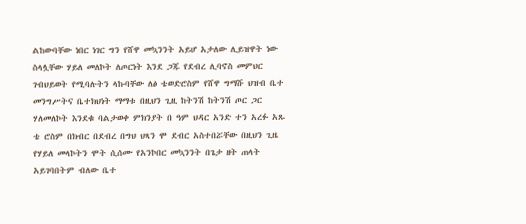ልከውባቸው ነበር ነገር ግን የሸዋ መኳንንት አይሆ አታለው ሊይዝዋት ነው ስላሏቸው ሃይለ መለኮት ለጦርነት እንደ ጋጁ የደብረ ሊባኖስ መምህር ገብህይወት የሚባሉትን ላኩባቸው ለፅ ቴወድሮስም የሸዋ ግማሹ ህዝብ ቤተ መንግሥትና ቤተክህነት ማማቱ በዚህን ጊዚ ከትንሽ ከትንሽ ጦር ጋር ሃለመለኮት እንደቁ ባልታወቀ ምክንያት በ ዓም ህዳር አንድ ተን አረፉ አጹ ቴ ሮስም በክብር በደብረ በግህ ህጻን ሞ ደብር አስተበሯቸው በዚህን ጊዜ የሃይለ መላኮትን ሞት ሲሰሙ የአንኮበር መኳንንት በጌታ ዘት ጠላት አይገባበትም ብለው ቤተ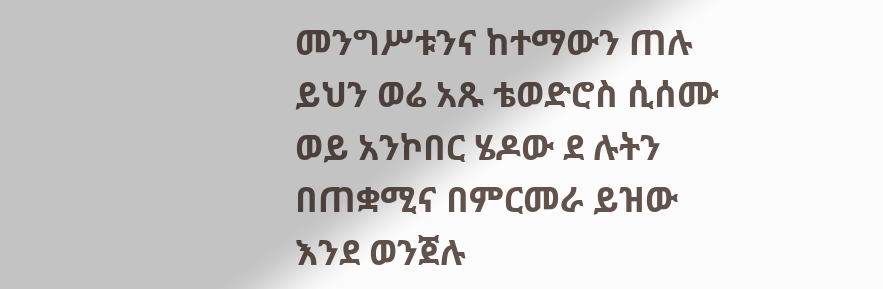መንግሥቱንና ከተማውን ጠሉ ይህን ወሬ አጹ ቴወድሮስ ሲሰሙ ወይ አንኮበር ሄዶው ደ ሉትን በጠቋሚና በምርመራ ይዝው እንደ ወንጀሉ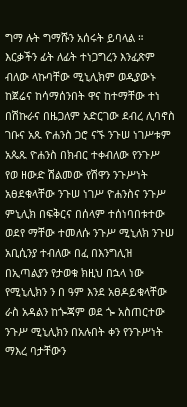ግማ ሉት ግማሹን አሰሩት ይባላል ። እርቃችን ፊት ለፊት ተነጋግረን እንፈጽም ብለው ላኩባቸው ሚኒሊክም ወዲያውኑ ከጀሬና ከሳማሰንበት ዋና ከተማቸው ተነ በሽኩራና በዜጋለም አድርገው ደብረ ሊባኖስ ገቡና አጹ ዮሐንስ ጋሮ ናኙ ንጉሠ ነገሥቱም አጴጹ ዮሐንስ በክብር ተቀብለው የንጉሥ የወ ዘውድ ሽልመው የሽዋን ንጉሥነት አፀደቁላቸው ንጉሠ ነገሥ ዮሐንስና ንጉሥ ምኒሊክ በፍቅርና በሰላም ተሰነባበቱተው ወደየ ማቸው ተመለሱ ንጉሥ ሚኒለክ ንጉሠ አቢሲንያ ተብለው በፈ በእንግሊዝ በኢጣልያን የታወቁ ክዚህ በኋላ ነው የሚኒሊክን ን በ ዓም እንደ አፀዶይቁላቸው ራስ አዳልን ከጐጃም ወደ ጐ አስጠርተው ንጉሥ ሚኒሊክን በአሉበት ቀን የንጉሥነት ማእረ ባታቸውን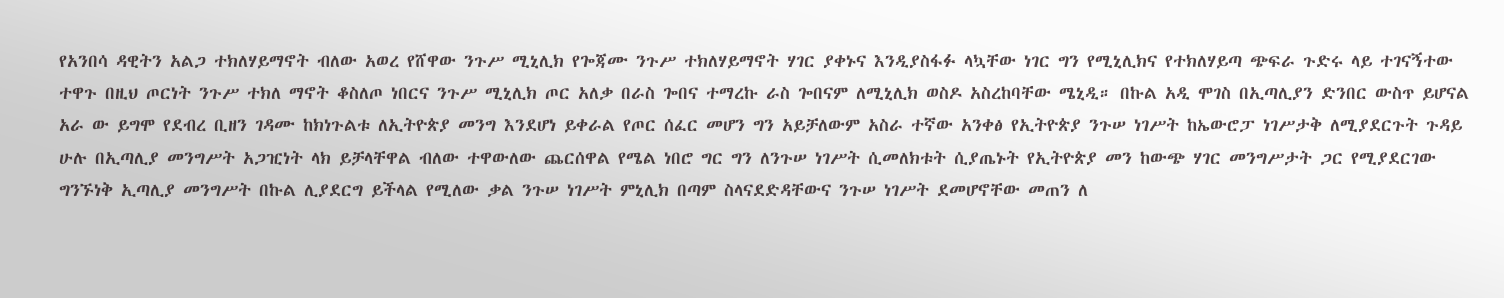የአንበሳ ዳዊትን አልጋ ተክለሃይማኖት ብለው አወረ የሸዋው ንጉሥ ሚኒሊክ የጐጃሙ ንጉሥ ተክለሃይማኖት ሃገር ያቀኑና እንዲያስፋፉ ላኳቸው ነገር ግን የሚኒሊክና የተክለሃይጣ ጭፍራ ጉድሩ ላይ ተገናኝተው ተዋጉ በዚህ ጦርነት ንጉሥ ተክለ ማኖት ቆስለጦ ነበርና ንጉሥ ሚኒሊክ ጦር አለቃ በራስ ጐበና ተማረኩ ራስ ጐበናም ለሚኒሊክ ወስዶ አስረከባቸው ሜኒዲ። በኩል አዲ ሞገስ በኢጣሊያን ድንበር ውስጥ ይሆናል አራ ው ይግሞ የደብረ ቢዘን ገዳሙ ከክነጉልቱ ለኢትዮጵያ መንግ እንደሆነ ይቀራል የጦር ሰፈር መሆን ግን አይቻለውም አስራ ተኛው አንቀፅ የኢትዮጵያ ንጉሠ ነገሥት ከኤውሮፓ ነገሥታቅ ለሚያደርጉት ጉዳይ ሁሉ በኢጣሊያ መንግሥት አጋዢነት ላክ ይቻላቸዋል ብለው ተዋውለው ጨርሰዋል የሜል ነበሮ ግር ግን ለንጉሠ ነገሥት ሲመለክቱት ሲያጤኑት የኢትዮጵያ መን ከውጭ ሃገር መንግሥታት ጋር የሚያደርገው ግንኙነቅ ኢጣሊያ መንግሥት በኩል ሊያደርግ ይችላል የሚለው ቃል ንጉሠ ነገሥት ምኒሊክ በጣም ስላናደድዳቸውና ንጉሠ ነገሥት ደመሆኖቸው መጠን ለ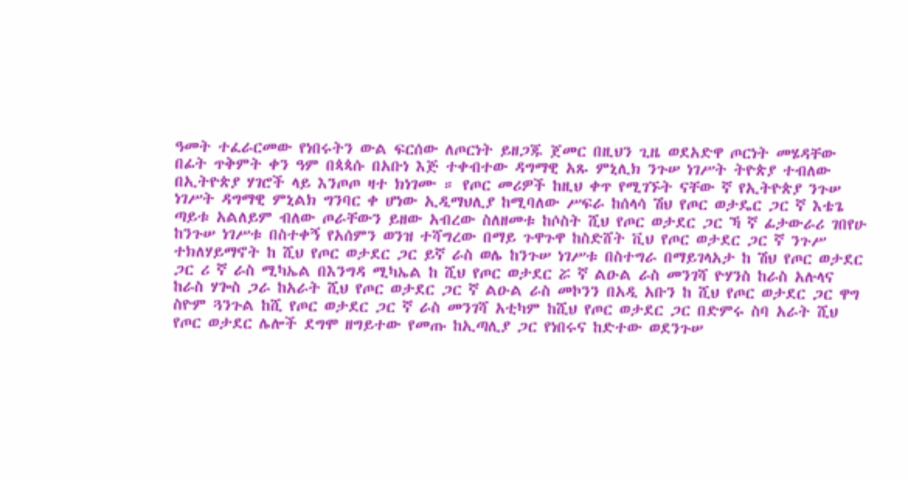ዓመት ተፈራርመው የነበሩትን ውል ፍርሰው ለጦርነት ይዘጋጁ ጀመር በዚህን ጊዜ ወደአድዋ ጦርነት መሄዳቸው በፊት ጥቅምት ቀን ዓም በጳጳሱ በአቡነ እጅ ተቀብተው ዳግማዊ አጹ ምኒሊክ ንጉሠ ነገሥት ትዮጵያ ተብለው በኢትዮጵያ ሃገሮች ላይ እንጦጦ ዛተ ክነገሙ ። የጦር መሪዎች ከዚህ ቀጥ የሚገኙት ናቸው ኛ የኢትዮጵያ ንጉሠ ነገሥት ዳግማዊ ምኒልክ ግንባር ቀ ሆነው ኢዲማህሊያ ከሚባለው ሥፍራ ከሰላሳ ሽህ የጦር ወታዴር ጋር ኛ እቴጌ ጣይቱ አልለይም ብለው ጦራቸውን ይዘው አብረው ስለዘመቱ ከሶስት ሺህ የጦር ወታደር ጋር ኻ ኛ ፊታውራሪ ገበየሁ ከንጉሠ ነገሥቱ በስተቀኝ የአሰምን ወንዝ ተሻግረው በማይ ጉዋጉዋ ከስድሸት ቪህ የጦር ወታደር ጋር ኛ ንጉሥ ተክለሃይማኖት ከ ሺህ የጦር ወታደር ጋር ይኛ ራስ ወሌ ከንጉሠ ነገሥቱ በስተግራ በማይገላአታ ከ ሽህ የጦር ወታደር ጋር ሪ ኛ ራስ ሚካኤል በእንግዳ ሚካኤል ከ ሺህ የጦር ወታደር ሯ ኛ ልዑል ራስ መንገሻ ዮሃንስ ከራስ አሉላና ከራስ ሃጐስ ጋራ ከአራት ሺህ የጦር ወታደር ጋር ኛ ልዑል ራስ መኮንን በአዲ አቡን ከ ሺህ የጦር ወታደር ጋር ዋግ ስዮም ጓንጉል ከሺ የጦር ወታደር ጋር ኛ ራስ መንገሻ አቲካም ከሺህ የጦር ወታደር ጋር በድምሩ ስባ አራት ሺህ የጦር ወታደር ሌሎች ደግሞ ዘግይተው የመጡ ከኢጣሊያ ጋር የነበሩና ከድተው ወደንጉሠ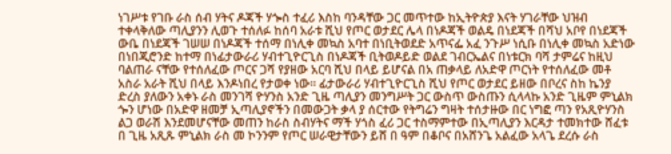ነገሥቱ የገቡ ራስ ሰብ ሃትና ዶጃች ሃጐስ ተፈሪ እስከ ባንዳቸው ጋር መጥተው ከኢትዮጵያ እናት ሃገራቸው ህዝብ ተቀላቅለው ጣሊያንን ሊወጉ ተሰለፉ ከሰባ አራቱ ሺህ የጦር ወታደር ሌላ በነዶጃች ወልዴ በነደጃች በሻህ አቦየ በነደጃች ውቤ በነደጃች ገሠሠ በነዶጃች ተሰማ በነሊቀ መኳስ አባተ በነቢትወደድ አጥናፌ አፈ ንጉሥ ነሲቡ በነሊቀ መኳስ አድነው በነበጂሮንድ ከተማ በነፊታውራሪ ሃብተጊዮርጊስ በነዶጃች ቢትወዶይድ ወልደ ገብርኤልና በነቱርክ ባሻ ታምሬና ከዚህ ባልጠራ ናቸው የተሰለፈው ጦርና ጋሻ የያዘው አርባ ሺህ በላይ ይሆናል በአ ጠቃላይ ለአድዋ ጦርነት የተሰለፈው መቶ አስራ አራት ሺህ በላይ እንዶነበረ የታወቀ ነው። ፊታውራሪ ሃብተጊዮርጊስ ሺህ የጦር ወታደር ይዘው በቦረና ስከ ኬንያ ድረስ ያለውን አቀኑ ራስ መንገሻ ዮሃንስ አንድ ጊዜ ጣሊያን መንግሥት ጋር ውስጥ ውስጡን ሲላላኩ አንድ ጊዜም ምኒልክ ጐን ሆነው በአድዋ ዘመቻ ኢጣሊያኖችን በመውጋት ቃላ ያ ሰርተው የትግሬን ግዛት ተሰታዙው በር ነግፎ ጣን የአጺዮሃንስ ልጋ ወራሽ እንደመሆናቸው መጠን ከራስ ስብሃትና ማች ሃጎስ ፈሪ ጋር ተስማምተው በኢጣሊያን እርዳታ ተመክተው ሸፈቱ በ ጊዜ አጺጹ ምኒልክ ራስ መ ኮንንም የጦር ሠራዊታቸውን ይሸ በ ዓም በቆቦና በአሸንጌ አልፈው አላጌ ደረሱ ራስ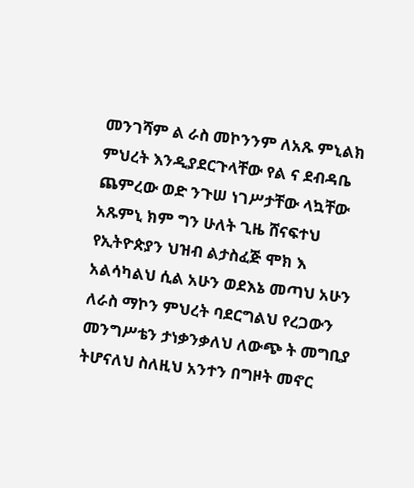መንገሻም ል ራስ መኮንንም ለአጹ ምኒልክ ምህረት እንዲያደርጉላቸው የል ና ደብዳቤ ጨምረው ወድ ንጉሠ ነገሥታቸው ላኳቸው አጹምኒ ክም ግን ሁለት ጊዜ ሸናፍተህ የኢትዮጵያን ህዝብ ልታስፈጅ ሞክ እ አልሳካልህ ሲል አሁን ወደእኔ መጣህ አሁን ለራስ ማኮን ምህረት ባደርግልህ የረጋውን መንግሥቴን ታነቃንቃለህ ለውጭ ት መግቢያ ትሆናለህ ስለዚህ አንተን በግዞት መኖር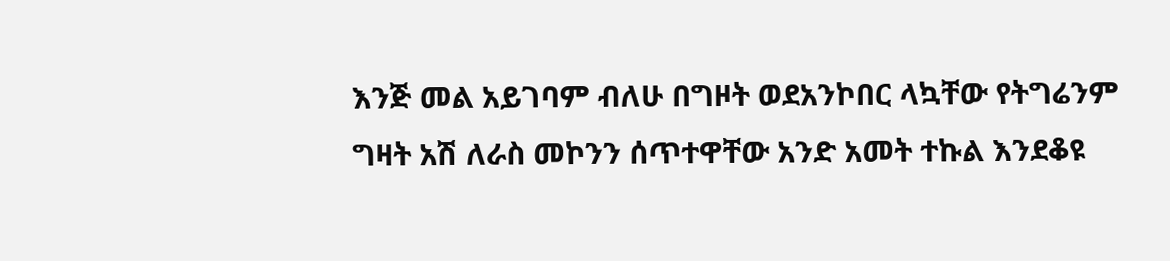እንጅ መል አይገባም ብለሁ በግዞት ወደአንኮበር ላኳቸው የትግሬንም ግዛት አሽ ለራስ መኮንን ሰጥተዋቸው አንድ አመት ተኩል እንደቆዩ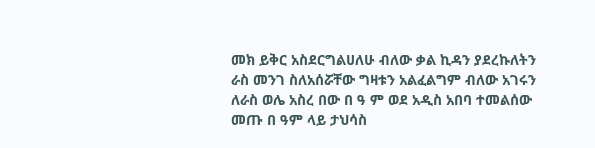መክ ይቅር አስደርግልሀለሁ ብለው ቃል ኪዳን ያደረኩለትን ራስ መንገ ስለአሰሯቸው ግዛቱን አልፈልግም ብለው አገሩን ለራስ ወሌ አስረ በው በ ዓ ም ወደ አዲስ አበባ ተመልሰው መጡ በ ዓም ላይ ታህሳስ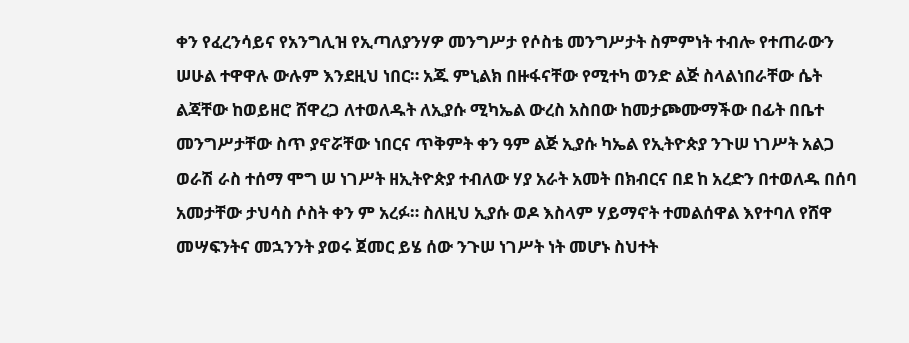ቀን የፈረንሳይና የአንግሊዝ የኢጣለያንሃዎ መንግሥታ የሶስቴ መንግሥታት ስምምነት ተብሎ የተጠራውን ሠሁል ተዋዋሉ ውሉም እንደዚህ ነበር። አጁ ምኒልክ በዙፋናቸው የሚተካ ወንድ ልጅ ስላልነበራቸው ሴት ልጃቸው ከወይዘሮ ሸዋረጋ ለተወለዱት ለኢያሱ ሚካኤል ውረስ አስበው ከመታጮሙማችው በፊት በቤተ መንግሥታቸው ስጥ ያኖሯቸው ነበርና ጥቅምት ቀን ዓም ልጅ ኢያሱ ካኤል የኢትዮጵያ ንጉሠ ነገሥት አልጋ ወራሽ ራስ ተሰማ ሞግ ሠ ነገሥት ዘኢትዮጵያ ተብለው ሃያ አራት አመት በክብርና በደ ከ አረድን በተወለዱ በሰባ አመታቸው ታህሳስ ሶስት ቀን ም አረፉ። ስለዚህ ኢያሱ ወዶ እስላም ሃይማኖት ተመልሰዋል እየተባለ የሸዋ መሣፍንትና መኋንንት ያወሩ ጀመር ይሄ ሰው ንጉሠ ነገሥት ነት መሆኑ ስህተት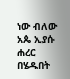ነው ብለው አጴ ኢያሱ ሐረር በሄዱበት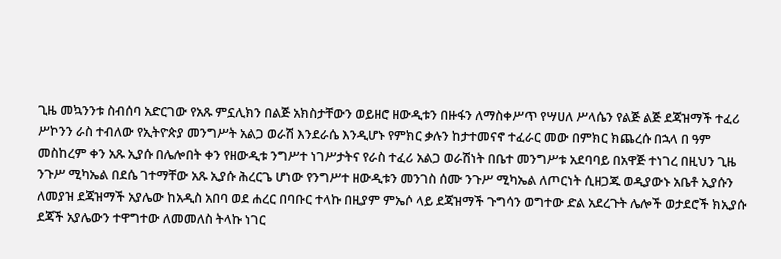ጊዜ መኳንንቱ ስብሰባ አድርገው የአጹ ምኗሊክን በልጅ አክስታቸውን ወይዘሮ ዘውዲቱን በዙፋን ለማስቀሥጥ የሣሀለ ሥላሴን የልጅ ልጅ ደጃዝማች ተፈሪ ሥኮንን ራስ ተብለው የኢትዮጵያ መንግሥት አልጋ ወራሽ እንደራሴ እንዲሆኑ የምክር ቃሉን ከታተመናኖ ተፈራር መው በምክር ክጨረሱ በኋላ በ ዓም መስከረም ቀን አጹ ኢያሱ በሌሎበት ቀን የዘውዲቱ ንግሥተ ነገሥታትና የራስ ተፈሪ አልጋ ወራሽነት በቤተ መንግሥቱ አደባባይ በአዋጅ ተነገረ በዚህን ጊዜ ንጉሥ ሚካኤል በደሴ ገተማቸው አጹ ኢያሱ ሕረርጌ ሆነው የንግሥተ ዘውዲቱን መንገስ ሰሙ ንጉሥ ሚካኤል ለጦርነት ሲዘጋጁ ወዲያውኑ አቤቶ ኢያሱን ለመያዝ ደጃዝማች አያሌው ከአዲስ አበባ ወደ ሐረር በባቡር ተላኩ በዚያም ምኤሶ ላይ ደጃዝማች ጉግሳን ወግተው ድል አደረጉት ሌሎች ወታደሮች ክኢያሱ ደጃች አያሌውን ተዋግተው ለመመለስ ትላኩ ነገር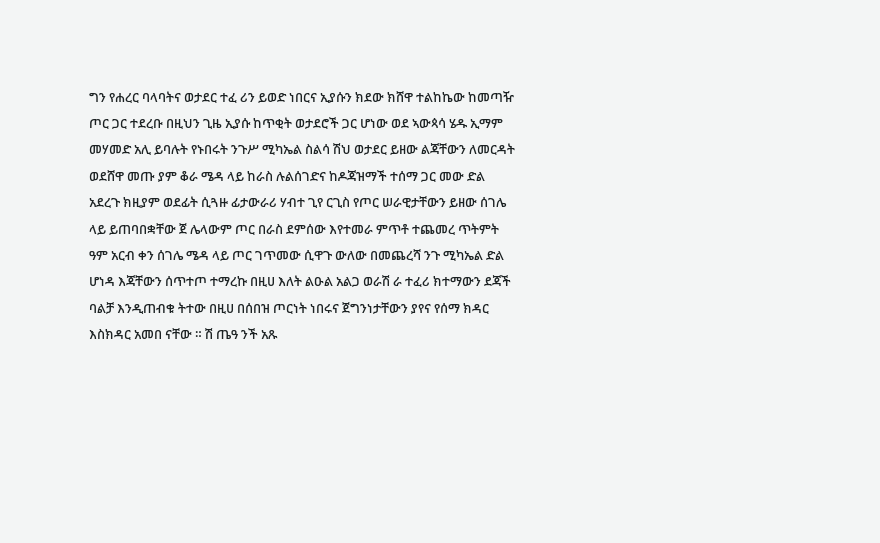ግን የሐረር ባላባትና ወታደር ተፈ ሪን ይወድ ነበርና ኢያሱን ክደው ክሸዋ ተልከኬው ከመጣዥ ጦር ጋር ተደረቡ በዚህን ጊዜ ኢያሱ ከጥቂት ወታደሮች ጋር ሆነው ወደ ኣውጳሳ ሄዱ ኢማም መሃመድ አሊ ይባሉት የኑበሩት ንጉሥ ሚካኤል ስልሳ ሽህ ወታደር ይዘው ልጃቸውን ለመርዳት ወደሸዋ መጡ ያም ቆራ ሜዳ ላይ ከራስ ሉልሰገድና ከዶጃዝማች ተሰማ ጋር መው ድል አደረጉ ክዚያም ወደፊት ሲጓዙ ፊታውራሪ ሃብተ ጊየ ርጊስ የጦር ሠራዊታቸውን ይዘው ሰገሌ ላይ ይጠባበቋቸው ጀ ሌላውም ጦር በራስ ደምሰው እየተመራ ምጥቶ ተጨመረ ጥትምት ዓም አርብ ቀን ሰገሌ ሜዳ ላይ ጦር ገጥመው ሲዋጉ ውለው በመጨረሻ ንጉ ሚካኤል ድል ሆነዳ እጃቸውን ሰጥተጦ ተማረኩ በዚሀ እለት ልዑል አልጋ ወራሽ ራ ተፈሪ ክተማውን ደጃች ባልቻ እንዲጠብቁ ትተው በዚሀ በሰበዝ ጦርነት ነበሩና ጀግንነታቸውን ያየና የሰማ ክዳር እስክዳር አመበ ናቸው ። ሽ ጤዓ ንች አጹ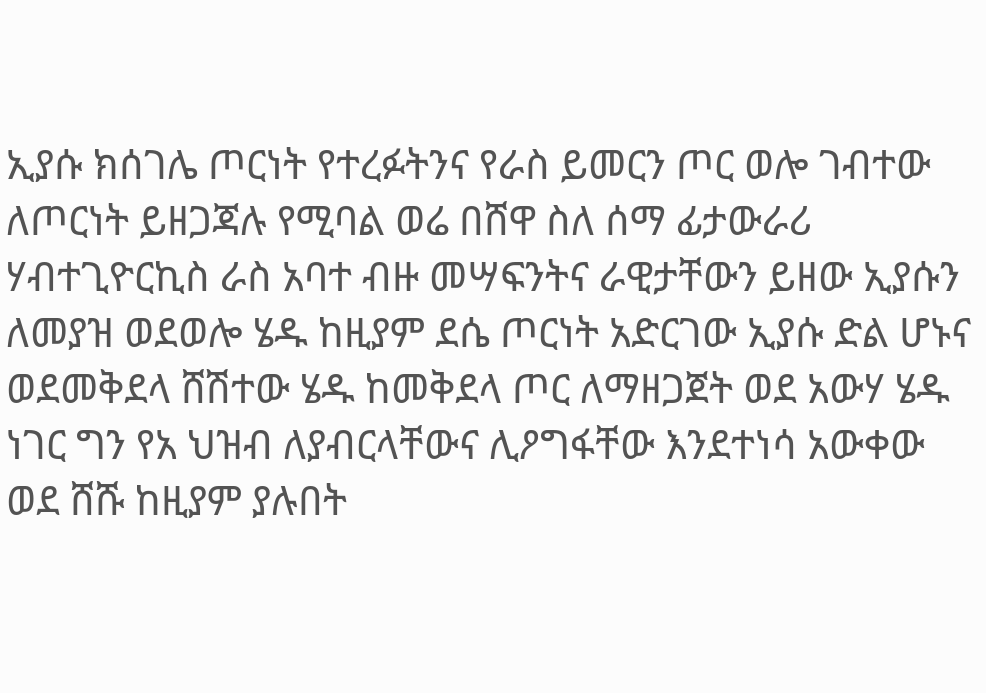ኢያሱ ክሰገሌ ጦርነት የተረፉትንና የራስ ይመርን ጦር ወሎ ገብተው ለጦርነት ይዘጋጃሉ የሚባል ወሬ በሸዋ ስለ ሰማ ፊታውራሪ ሃብተጊዮርኪስ ራስ አባተ ብዙ መሣፍንትና ራዊታቸውን ይዘው ኢያሱን ለመያዝ ወደወሎ ሄዱ ከዚያም ደሴ ጦርነት አድርገው ኢያሱ ድል ሆኑና ወደመቅደላ ሸሽተው ሄዱ ከመቅደላ ጦር ለማዘጋጀት ወደ አውሃ ሄዱ ነገር ግን የአ ህዝብ ለያብርላቸውና ሊዖግፋቸው እንደተነሳ አውቀው ወደ ሸሹ ከዚያም ያሉበት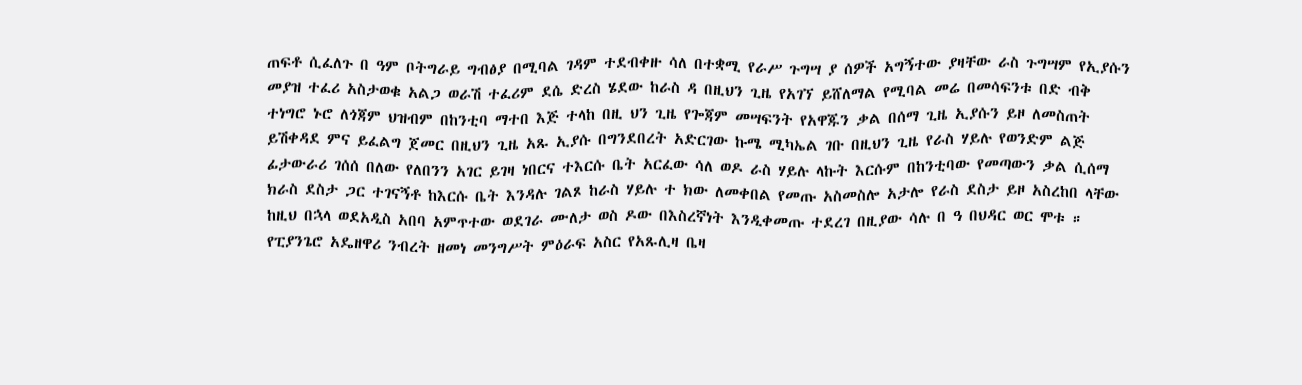ጠፍቶ ሲፈለጉ በ ዓም ቦትግራይ ግብፅያ በሚባል ገዳም ተደብቀዙ ሳለ በተቋሚ የራሥ ጉግሣ ያ ሰዎች አግኝተው ያዛቸው ራስ ጉግሣም የኢያሱን መያዝ ተፈሪ አስታወቁ አልጋ ወራሽ ተፈሪም ደሴ ድረስ ሄደው ከራስ ዳ በዚህን ጊዜ የአገኘ ይሸለማል የሚባል መሬ በመሳፍንቱ በድ ብቅ ተነግሮ ኑሮ ለጎጃም ህዝብም በከንቲባ ማተበ እጅ ተላከ በዚ ህን ጊዜ የጐጃም መሣፍንት የአዋጁን ቃል በሰማ ጊዜ ኢያሱን ይዞ ለመስጠት ይሽቀዳደ ምና ይፈልግ ጀመር በዚህን ጊዜ አጹ ኢያሱ በግንደበረት አድርገው ኩሜ ሚካኤል ገቡ በዚህን ጊዜ የራስ ሃይሉ የወንድም ልጅ ፊታውራሪ ገሰሰ በለው የለበንን አገር ይገዛ ነበርና ተእርሱ ቤት አርፈው ሳለ ወዶ ራስ ሃይሉ ላኩት እርሱም በከንቲባው የመጣውን ቃል ሲሰማ ክራስ ደስታ ጋር ተገናኝቶ ከእርሱ ቤት እንዳሉ ገልጾ ከራስ ሃይሉ ተ ክው ለመቀበል የመጡ አስመስሎ አታሎ የራስ ደስታ ይዞ አስረከበ ላቸው ከዚህ በኋላ ወደአዲስ አበባ አምጥተው ወደገራ ሙለታ ወስ ዶው በእስረኛነት እንዲቀመጡ ተደረገ በዚያው ሳሉ በ ዓ በህዳር ወር ሞቱ ። የፒያንጌሮ አዴዘዋሪ ንብረት ዘመነ መንግሥት ምዕራፍ አስር የአጹሊዛ ቤዛ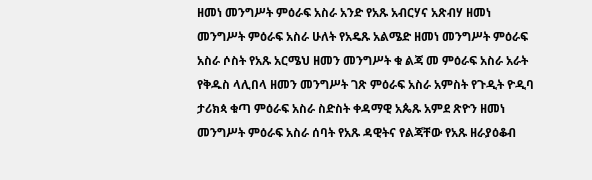ዘመነ መንግሥት ምዕራፍ አስራ አንድ የአጹ አብርሃና አጽብሃ ዘመነ መንግሥት ምዕራፍ አስራ ሁለት የአዴጹ አልሜድ ዘመነ መንግሥት ምዕራፍ አስራ ሶስት የአጹ አርሜህ ዘመን መንግሥት ቁ ልጃ መ ምዕራፍ አስራ አራት የቅዱስ ላሊበላ ዘመን መንግሥት ገጽ ምዕራፍ አስራ አምስት የጉዲት ዮዲባ ታሪክጳ ቁጣ ምዕራፍ አስራ ስድስት ቀዳማዊ አጴጹ አምደ ጽዮን ዘመነ መንግሥት ምዕራፍ አስራ ሰባት የአጹ ዳዊትና የልጃቸው የአጹ ዘራያዕቆብ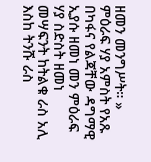ዘመን መንግሥት። » ምዕራፍ ሃያ አምስት የአጹ በካፋና የልጃቸው ዳግማዊ ኢያሱ ዘመነ መን ምዕራፍ ሃያ ስድስት ዘመነ መሣፍንት ከትልቁ ራስ አሊ እስከ ትንሹ ራስ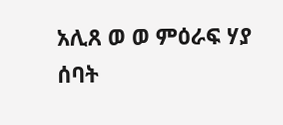አሊጸ ወ ወ ምዕራፍ ሃያ ሰባት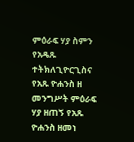ምዕራፍ ሃያ ስምን የአዴጹ ተትክለጊዮርጊስና የአጹ ዮሐንስ ዘ መንግሥት ምዕራፍ ሃያ ዘጠኝ የአጹ ዮሐንስ ዘመነ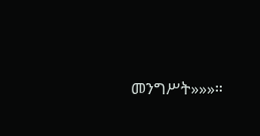መንግሥት»»»።